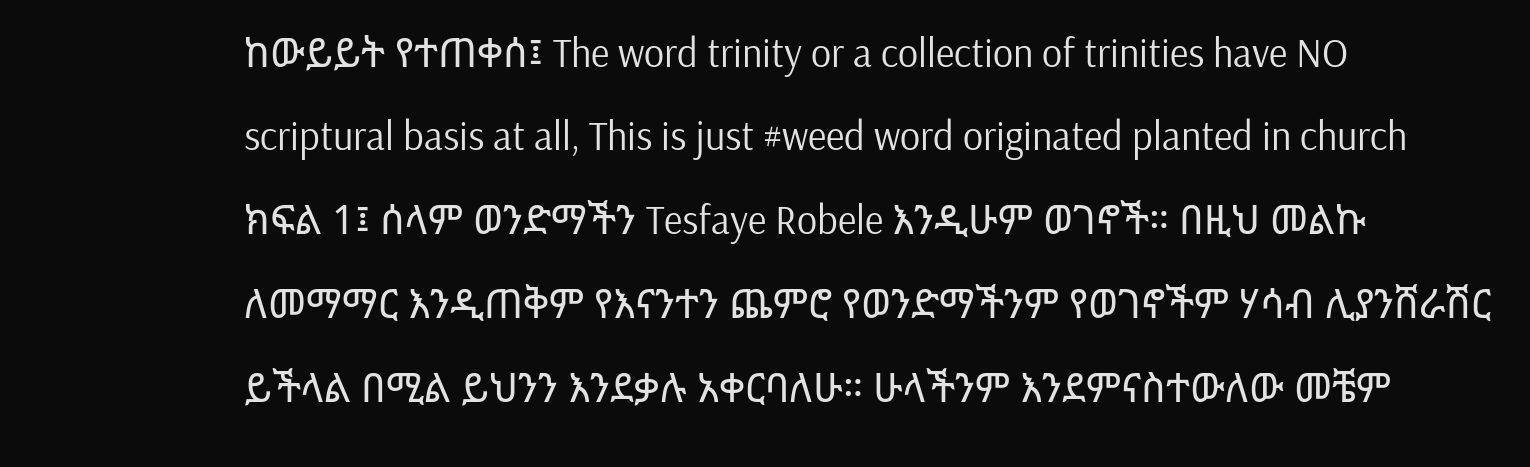ከውይይት የተጠቀሰ፤ The word trinity or a collection of trinities have NO scriptural basis at all, This is just #weed word originated planted in church ክፍል 1፤ ሰላም ወንድማችን Tesfaye Robele እንዲሁም ወገኖች። በዚህ መልኩ ለመማማር እንዲጠቅም የእናንተን ጨምሮ የወንድማችንም የወገኖችም ሃሳብ ሊያንሸራሽር ይችላል በሚል ይህንን እንደቃሉ አቀርባለሁ። ሁላችንም እንደምናስተውለው መቼም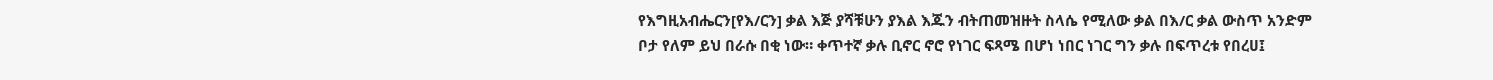የእግዚአብሔርን[የእ/ርን] ቃል እጅ ያሻቹሁን ያእል እጁን ብትጠመዝዙት ስላሴ የሚለው ቃል በእ/ር ቃል ውስጥ አንድም ቦታ የለም ይህ በራሱ በቂ ነው። ቀጥተኛ ቃሉ ቢኖር ኖሮ የነገር ፍጻሜ በሆነ ነበር ነገር ግን ቃሉ በፍጥረቱ የበረሀ፤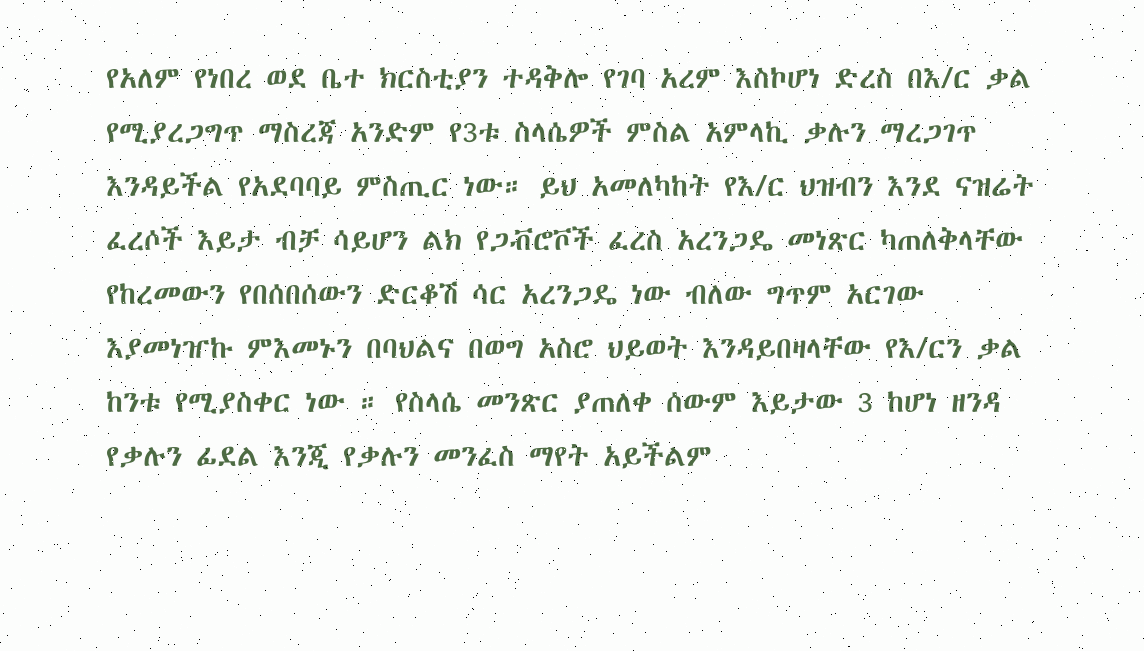የአለም የነበረ ወደ ቤተ ክርስቲያን ተዳቅሎ የገባ አረም እስኮሆነ ድረስ በእ/ር ቃል የሚያረጋግጥ ማስረጃ አንድም የ3ቱ ስላሴዎች ምስል አምላኪ ቃሉን ማረጋገጥ እንዳይችል የአደባባይ ምስጢር ነው። ይህ አመለካከት የእ/ር ህዝብን እንደ ናዝሬት ፈረሶች እይታ ብቻ ሳይሆን ልክ የጋቭሮቮች ፈረስ አረንጋዴ መነጽር ካጠለቅላቸው የከረመውን የበሰበሰውን ድርቆሽ ሳር አረንጋዴ ነው ብለው ግጥም አርገው እያመነዠኩ ምእመኑን በባህልና በወግ አስሮ ህይወት እንዳይበዛላቸው የእ/ርን ቃል ከንቱ የሚያስቀር ነው ። የስላሴ መንጽር ያጠለቀ ሰውም እይታው 3 ከሆነ ዘንዳ የቃሉን ፊደል እንጂ የቃሉን መንፈስ ማየት አይችልም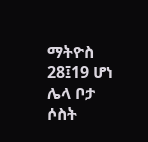ማትዮስ 28፤19 ሆነ ሌላ ቦታ ሶስት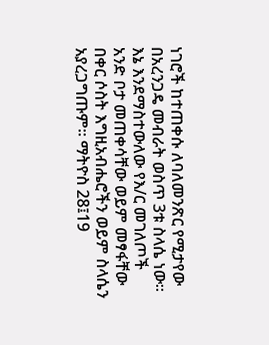ነገሮች ከተጠቀሱ ለባለመንጽር የሚታየው በአረንጋዴ መብራት ወስጥ 3ቱ ስላሴ ነው።
እኔ እንደማስተውለው የእ/ር መገለጦች አንድ ቦታ መጠቀሳቸው ወይም መፃፋቸው በቀር ሶስት እግዚአብሔሮችን ወይም ስላሴን አያረጋግጡም። ማትዮስ 28፤19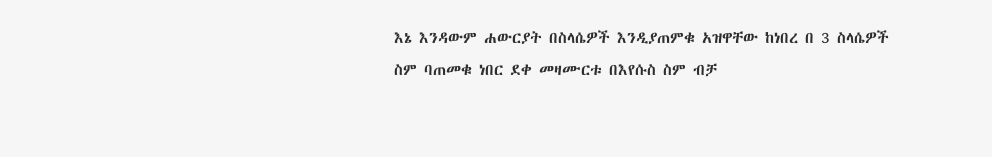እኔ እንዳውም ሐውርያት በስላሴዎች እንዲያጠምቁ አዝዋቸው ከነበረ በ 3 ስላሴዎች ስም ባጠመቁ ነበር ደቀ መዛሙርቱ በእየሱስ ስም ብቻ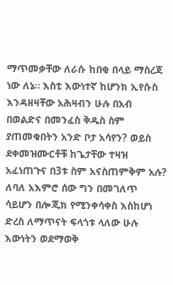ማጥመቃቸው ለራሱ ከበቂ በላይ ማስረጃ ነው ለኔ። እስቲ እውነተኛ ከሆንክ ኢየሱስ እንዳዘዛቸው አሕዛብን ሁሉ በአብ በወልድና በመንፈስ ቅዱስ ስም ያጠመቁበትን አንድ ቦታ አሳየን? ወይስ ደቀመዝሙርቶቹ ከጌታቸው ተዛዝ አፈነጠጉና በ3ቱ ስም አናስጠምቅም አሉ? ለባለ አእምሮ ሰው ግን በመገለጥ ሳይሆን በሎጂክ የሚንቀሳቀስ እስከሆነ ድረስ ለማጥናት ፍላጎቱ ላለው ሁሉ እውነትን ወደማወቅ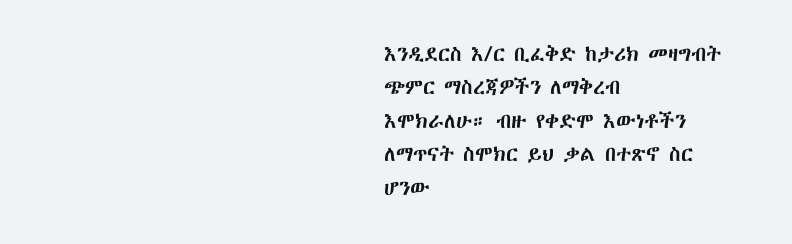እንዲደርስ እ/ር ቢፈቅድ ከታሪክ መዛግብት ጭምር ማስረጃዎችን ለማቅረብ እሞክራለሁ። ብዙ የቀድሞ እውነቶችን ለማጥናት ስሞክር ይህ ቃል በተጽኖ ስር ሆንው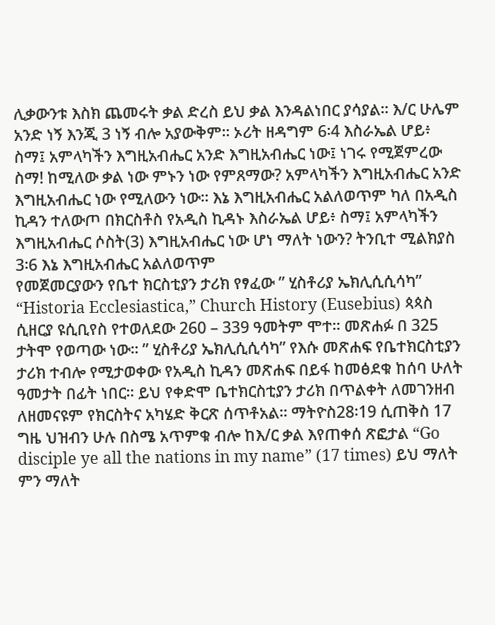ሊቃውንቱ እስክ ጨመሩት ቃል ድረስ ይህ ቃል እንዳልነበር ያሳያል። እ/ር ሁሌም አንድ ነኝ እንጂ 3 ነኝ ብሎ አያውቅም። ኦሪት ዘዳግም 6፡4 እስራኤል ሆይ፥ ስማ፤ አምላካችን እግዚአብሔር አንድ እግዚአብሔር ነው፤ ነገሩ የሚጀምረው ስማ! ከሚለው ቃል ነው ምኑን ነው የምጸማው? አምላካችን እግዚአብሔር አንድ እግዚአብሔር ነው የሚለውን ነው። እኔ እግዚአብሔር አልለወጥም ካለ በአዲስ ኪዳን ተለውጦ በክርስቶስ የአዲስ ኪዳኑ እስራኤል ሆይ፥ ስማ፤ አምላካችን እግዚአብሔር ሶስት(3) እግዚአብሔር ነው ሆነ ማለት ነውን? ትንቢተ ሚልክያስ 3፡6 እኔ እግዚአብሔር አልለወጥም
የመጀመርያውን የቤተ ክርስቲያን ታሪክ የፃፈው ” ሂስቶሪያ ኤክሊሲሲሳካ” “Historia Ecclesiastica,” Church History (Eusebius) ጳጳስ ሲዘርያ ዩሲቢየስ የተወለደው 260 – 339 ዓመትም ሞተ። መጽሐፉ በ 325 ታትሞ የወጣው ነው። ” ሂስቶሪያ ኤክሊሲሲሳካ” የእሱ መጽሐፍ የቤተክርስቲያን ታሪክ ተብሎ የሚታወቀው የአዲስ ኪዳን መጽሐፍ በይፋ ከመፅደቁ ከሰባ ሁለት ዓመታት በፊት ነበር። ይህ የቀድሞ ቤተክርስቲያን ታሪክ በጥልቀት ለመገንዘብ ለዘመናዩም የክርስትና አካሄድ ቅርጽ ሰጥቶአል። ማትዮስ28፡19 ሲጠቅስ 17 ግዜ ህዝብን ሁሉ በስሜ አጥምቁ ብሎ ከእ/ር ቃል እየጠቀሰ ጽፎታል “Go disciple ye all the nations in my name” (17 times) ይህ ማለት ምን ማለት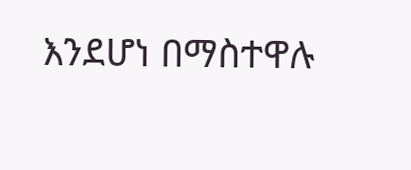እንደሆነ በማስተዋሉ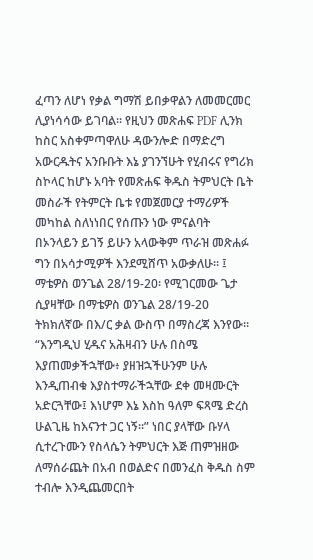ፈጣን ለሆነ የቃል ግማሽ ይበቃዋልን ለመመርመር ሊያነሳሳው ይገባል። የዚህን መጽሐፍ PDF ሊንክ ከስር አስቀምጣዋለሁ ዳውንሎድ በማድረግ አውርዱትና አንቡቡት እኔ ያገንኘሁት የሂብሩና የግሪክ ስኮላር ከሆኑ አባት የመጽሐፍ ቅዱስ ትምህርት ቤት መስራች የትምርት ቤቱ የመጀመርያ ተማሪዎች መካከል ስለነነበር የሰጡን ነው ምናልባት በኦንላይን ይገኝ ይሁን አላውቅም ጥራዝ መጽሐፉ ግን በአሳታሚዎች እንደሚሸጥ አውቃለሁ። ፤ ማቴዎስ ወንጌል 28/19-20፡ የሚገርመው ጌታ ሲያዛቸው በማቴዎስ ወንጌል 28/19-20 ትክክለኛው በእ/ር ቃል ውስጥ በማስረጃ እንየው። “እንግዲህ ሂዱና አሕዛብን ሁሉ በስሜ እያጠመቃችኋቸው፥ ያዘዝኋችሁንም ሁሉ እንዲጠብቁ እያስተማራችኋቸው ደቀ መዛሙርት አድርጓቸው፤ እነሆም እኔ እስከ ዓለም ፍጻሜ ድረስ ሁልጊዜ ከእናንተ ጋር ነኝ።” ነበር ያላቸው ቡሃላ ሲተረጉሙን የስላሴን ትምህርት እጅ ጠምዝዘው ለማሰራጨት በአብ በወልድና በመንፈስ ቅዱስ ስም ተብሎ እንዲጨመርበት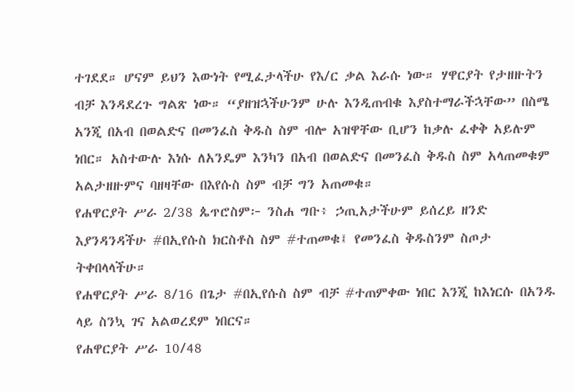ተገደደ። ሆናም ይህን እውነት የሚፈታላችሁ የእ/ር ቃል እራሱ ነው። ሃዋርያት የታዘዙትን ብቻ እንዳደረጉ ግልጽ ነው። “ያዘዝኋችሁንም ሁሉ እንዲጠብቁ እያስተማራችኋቸው” በስሜ አንጂ በአብ በወልድና በመንፈስ ቅዱስ ስም ብሎ አዝዋቸው ቢሆን ከቃሉ ፈቀቅ አይሉም ነበር። አስተውሉ እነሱ ለአንዴም እንካን በአብ በወልድና በመንፈስ ቅዱስ ስም አላጠመቁም አልታዘዙምና ባዘዛቸው በእየሱስ ስም ብቻ ግን አጠመቁ።
የሐዋርያት ሥራ 2/38 ጴጥሮስም፦ ንስሐ ግቡ፥ ኃጢአታችሁም ይሰረይ ዘንድ እያንዳንዳችሁ #በኢየሱስ ክርስቶስ ስም #ተጠመቁ፤ የመንፈስ ቅዱስንም ስጦታ ትቀበላላችሁ።
የሐዋርያት ሥራ 8/16 በጌታ #በኢየሱስ ስም ብቻ #ተጠምቀው ነበር እንጂ ከእነርሱ በአንዱ ላይ ስንኳ ገና አልወረደም ነበርና።
የሐዋርያት ሥራ 10/48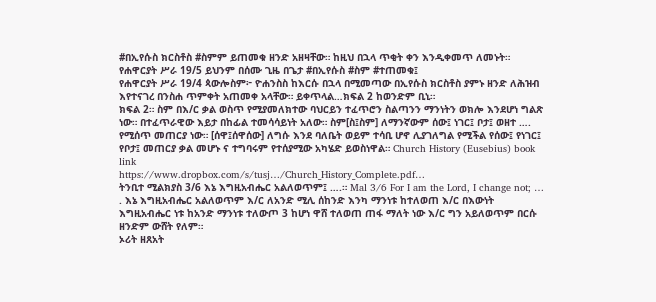#በኢየሱስ ክርስቶስ #ስምም ይጠመቁ ዘንድ አዘዛቸው። ከዚህ በኋላ ጥቂት ቀን እንዲቀመጥ ለመኑት።
የሐዋርያት ሥራ 19/5 ይህንም በሰሙ ጊዜ በጌታ #በኢየሱስ #ስም #ተጠመቁ፤
የሐዋርያት ሥራ 19/4 ጳውሎስም፦ ዮሐንስስ ከእርሱ በኋላ በሚመጣው በኢየሱስ ክርስቶስ ያምኑ ዘንድ ለሕዝብ እየተናገረ በንስሐ ጥምቀት አጠመቀ አላቸው። ይቀጥላል…ክፍል 2 ከወንድም ቢኒ።
ክፍል 2። ስም በእ/ር ቃል ወስጥ የሚያመለክተው ባህርይን ተፈጥሮን ስልጣንን ማንነትን ወክሎ እንደሆነ ግልጽ ነው። በተፈጥራዊው እይታ በከፊል ተመሳሳይነት አለው። ስም[ስ፤ስም] ለማንኛውም ሰው፤ ነገር፤ ቦታ፤ ወዘተ …. የሚሰጥ መጠርያ ነው። [ሰዋ፤ሰዋሰው] ለግሱ እንደ ባለቤት ወይም ተሳቢ ሆኖ ሊያገለግል የሚችል የሰው፤ የነገር፤ የቦታ፤ መጠርያ ቃል መሆኑ ና ተግባሩም የተሰያሚው አካሄድ ይወስነዋል። Church History (Eusebius) book link
https://www.dropbox.com/s/tusj…/Church_History_Complete.pdf…
ትንቢተ ሚልክያስ 3/6 እኔ እግዚአብሔር አልለወጥም፤ ….። Mal 3/6 For I am the Lord, I change not; … . እኔ እግዚአብሔር አልለወጥም እ/ር ለአንድ ሚሊ ሰከንድ እንካ ማንነቱ ከተለወጠ እ/ር በእውነት እግዚአብሔር ነቱ ከአንድ ማንነቱ ተለውጦ 3 ከሆነ ዋሸ ተለወጠ ጠፋ ማለት ነው እ/ር ግን አይለወጥም በርሱ ዘንድም ውሸት የለም።
ኦሪት ዘጸአት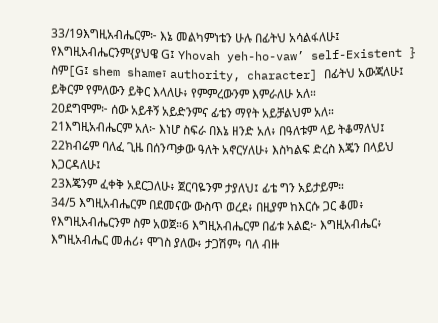33/19እግዚአብሔርም፦ እኔ መልካምነቴን ሁሉ በፊትህ አሳልፋለሁ፤ የእግዚአብሔርንም{ያህዌ G፤ Yhovah yeh-ho-vaw’ self-Existent } ስም[G፤ shem shame፣ authority, character] በፊትህ አውጃለሁ፤ ይቅርም የምለውን ይቅር እላለሁ፥ የምምረውንም እምራለሁ አለ።
20ደግሞም፦ ሰው አይቶኝ አይድንምና ፊቴን ማየት አይቻልህም አለ።
21እግዚአብሔርም አለ፦ እነሆ ስፍራ በእኔ ዘንድ አለ፥ በዓለቱም ላይ ትቆማለህ፤
22ክብሬም ባለፈ ጊዜ በሰንጣቃው ዓለት አኖርሃለሁ፥ እስካልፍ ድረስ እጄን በላይህ እጋርዳለሁ፤
23እጄንም ፈቀቅ አደርጋለሁ፥ ጀርባዬንም ታያለህ፤ ፊቴ ግን አይታይም።
34/5 እግዚአብሔርም በደመናው ውስጥ ወረደ፥ በዚያም ከእርሱ ጋር ቆመ፥ የእግዚአብሔርንም ስም አወጀ።6 እግዚአብሔርም በፊቱ አልፎ፦ እግዚአብሔር፥ እግዚአብሔር መሐሪ፥ ሞገስ ያለው፥ ታጋሽም፥ ባለ ብዙ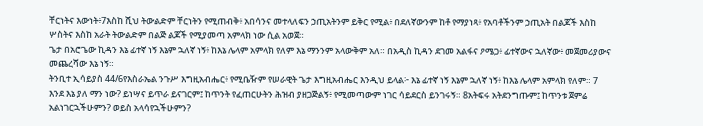ቸርነትና እውነት፥7እስከ ሺህ ትውልድም ቸርነትን የሚጠብቅ፥ አበሳንና መተላለፍን ኃጢአትንም ይቅር የሚል፥ በደለኛውንም ከቶ የማያነጻ፥ የአባቶችንም ኃጢአት በልጆች እስከ ሦስትና እስከ አራት ትውልድም በልጅ ልጆች የሚያመጣ አምላክ ነው ሲል አወጀ።
ጌታ በአሮጌው ኪዳን እኔ ፊተኛ ነኝ እኔም ኋለኛ ነኝ፥ ከእኔ ሌላም አምላክ የለም እኔ ማንንም አላውቅም አለ። በአዲስ ኪዳን ደገመ አልፋና ዖሜጋ፥ ፊተኛውና ኋለኛው፥ መጀመሪያውና መጨረሻው እኔ ነኝ።
ትንቢተ ኢሳይያስ 44/6የእስራኤል ንጉሥ እግዚአብሔር፥ የሚቤዥም የሠራዊት ጌታ እግዚአብሔር እንዲህ ይላል፦ እኔ ፊተኛ ነኝ እኔም ኋለኛ ነኝ፥ ከእኔ ሌላም አምላክ የለም። 7 እንደ እኔ ያለ ማን ነው? ይነሣና ይጥራ ይናገርም፤ ከጥንት የፈጠርሁትን ሕዝብ ያዘጋጅልኝ፥ የሚመጣውም ነገር ሳይደርስ ይንገሩኝ። 8አትፍሩ አትደንግጡም፤ ከጥንቱ ጀምሬ አልነገርኋችሁምን? ወይስ አላሳየኋችሁምን?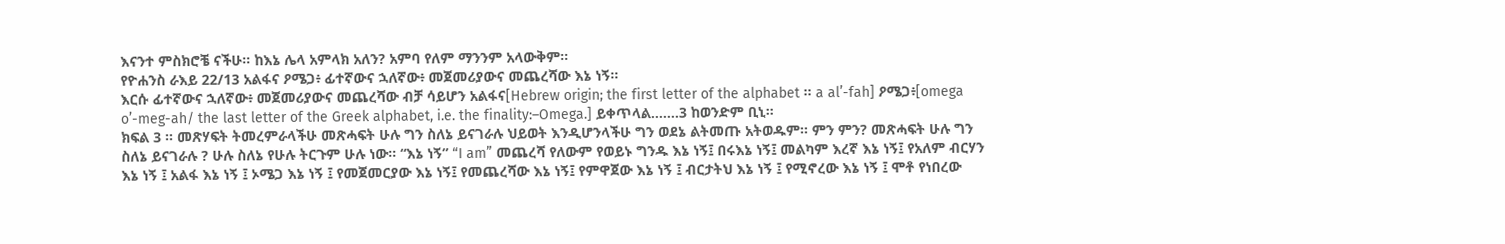እናንተ ምስክሮቼ ናችሁ። ከእኔ ሌላ አምላክ አለን? አምባ የለም ማንንም አላውቅም።
የዮሐንስ ራእይ 22/13 አልፋና ዖሜጋ፥ ፊተኛውና ኋለኛው፥ መጀመሪያውና መጨረሻው እኔ ነኝ።
እርሱ ፊተኛውና ኋለኛው፥ መጀመሪያውና መጨረሻው ብቻ ሳይሆን አልፋና[Hebrew origin; the first letter of the alphabet ። a al’-fah] ዖሜጋ፥[omega o’-meg-ah/ the last letter of the Greek alphabet, i.e. the finality:–Omega.] ይቀጥላል…….3 ከወንድም ቢኒ።
ክፍል 3 ። መጽሃፍት ትመረምራላችሁ መጽሓፍት ሁሉ ግን ስለኔ ይናገራሉ ህይወት እንዲሆንላችሁ ግን ወደኔ ልትመጡ አትወዱም። ምን ምን? መጽሓፍት ሁሉ ግን ስለኔ ይናገራሉ ? ሁሉ ስለኔ የሁሉ ትርጉም ሁሉ ነው። “እኔ ነኝ” “I am” መጨረሻ የለውም የወይኑ ግንዱ እኔ ነኝ፤ በሩእኔ ነኝ፤ መልካም እረኛ እኔ ነኝ፤ የአለም ብርሃን እኔ ነኝ ፤ አልፋ እኔ ነኝ ፤ ኦሜጋ እኔ ነኝ ፤ የመጀመርያው እኔ ነኝ፤ የመጨረሻው እኔ ነኝ፤ የምዋጀው እኔ ነኝ ፤ ብርታትህ እኔ ነኝ ፤ የሚኖረው እኔ ነኝ ፤ ሞቶ የነበረው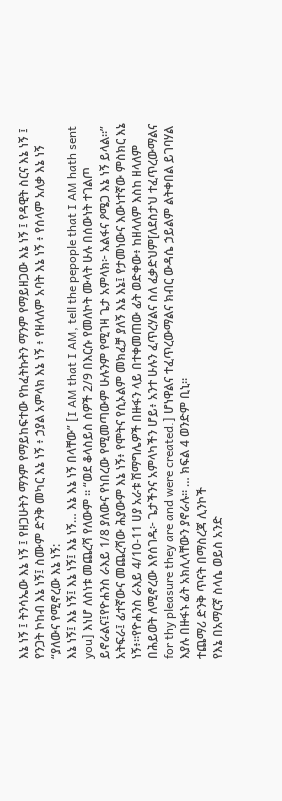እኔ ነኝ ፤ ትንሳኤው እኔ ነኝ ፤ የዘጋሁትን ማንም የማይከፍተው የከፈትኩትን ማንም የማይዘጋው እኔ ነኝ ፤ የዳዊት ስርና እኔ ነኝ ፤ የንጋት ኮከብ እኔ ነኝ፤ ስሙም ድንቅ መካር እኔ ነኝ ፥ ኃያል አምላክ እኔ ነኝ ፥ የዘላለም አባት እኔ ነኝ ፥ የሰላም አለቃ እኔ ነኝ “ያለውና የሚኖረው እኔ ነኝ:
እኔ ነኝ፤ እኔ ነኝ፤ እኔ ነኝ፤ እኔ ነኝ… እኔ እኔ ነኝ በላቸው” [I AM that I AM, tell the pepople that I AM hath sent you] እነሆ ለስነቱ መጨረሻ የለውም ። “ወደ ቆላስይስ ሰዎች 2/9 በእርሱ የመለኮት ሙላት ሁሉ በሰውነት ተገልጦ ይኖራልና፤የዮሐንስ ራእይ 1/8 ያለውና የነበረው የሚመጣውም ሁሉንም የሚገዛ ጌታ አምላክ፦ አልፋና ዖሜጋ እኔ ነኝ ይላል።” አትፍራ፤ ፊተኛውና መጨረሻው ሕያውም እኔ ነኝ፥ የሞትና የሲኦልም መክፈቻ ያለኝ እኔ እኔ፤ የታመነውና እውነተኛው ምስክር እኔ ነኝ፥።የዮሐንስ ራእይ 4/10-11 ሀያ አራቱ ሽማግሌዎች በዙፋን ላይ በተቀመጠው ፊት ወድቀው፥ ከዘላለም እስከ ዘላለም በሕይወት ለሚኖረው እየሰገዱ፦ ጌታችንና አምላካችን ሆይ፥ አንተ ሁሉን ፈጥረሃልና ስለ ፈቃድህም[ለደስታህ ተፈጥረውማልና for thy pleasure they are and were created.] ሆነዋልና ተፈጥረውማልና ክብር ውዳሴ ኃይልም ልትቀበል ይገባሃል እያሉ በዙፋኑ ፊት አክሊላቸውን ያኖራሉ። … ክፍል 4 ወንድም ቢኒ።
ተጨማሪ ድንቅ ጥናት በማስረጃ ሊንኮች
የእኔ በአማርኛ ስላሴ ወይስ አንድ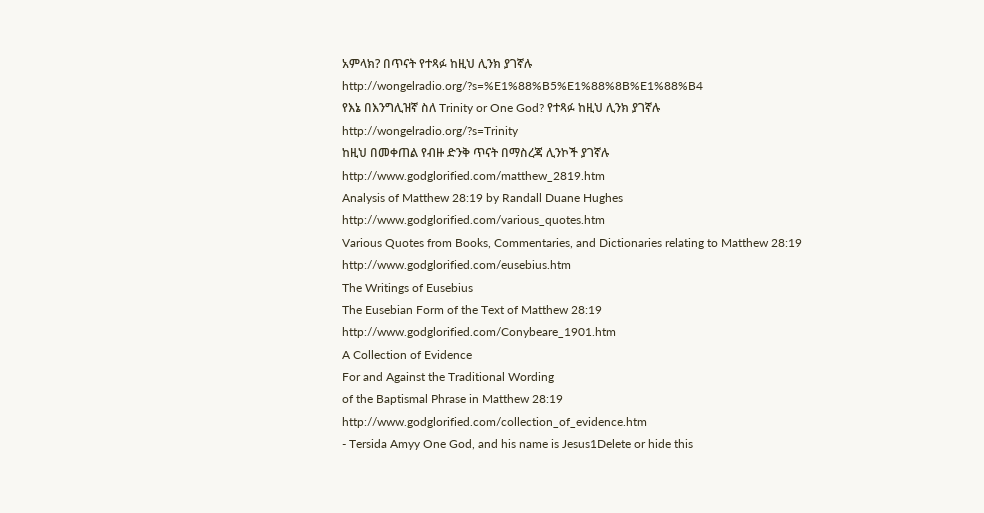አምላክ? በጥናት የተጻፉ ከዚህ ሊንክ ያገኛሉ
http://wongelradio.org/?s=%E1%88%B5%E1%88%8B%E1%88%B4
የእኔ በእንግሊዝኛ ስለ Trinity or One God? የተጻፉ ከዚህ ሊንክ ያገኛሉ
http://wongelradio.org/?s=Trinity
ከዚህ በመቀጠል የብዙ ድንቅ ጥናት በማስረጃ ሊንኮች ያገኛሉ
http://www.godglorified.com/matthew_2819.htm
Analysis of Matthew 28:19 by Randall Duane Hughes
http://www.godglorified.com/various_quotes.htm
Various Quotes from Books, Commentaries, and Dictionaries relating to Matthew 28:19
http://www.godglorified.com/eusebius.htm
The Writings of Eusebius
The Eusebian Form of the Text of Matthew 28:19
http://www.godglorified.com/Conybeare_1901.htm
A Collection of Evidence
For and Against the Traditional Wording
of the Baptismal Phrase in Matthew 28:19
http://www.godglorified.com/collection_of_evidence.htm
- Tersida Amyy One God, and his name is Jesus1Delete or hide this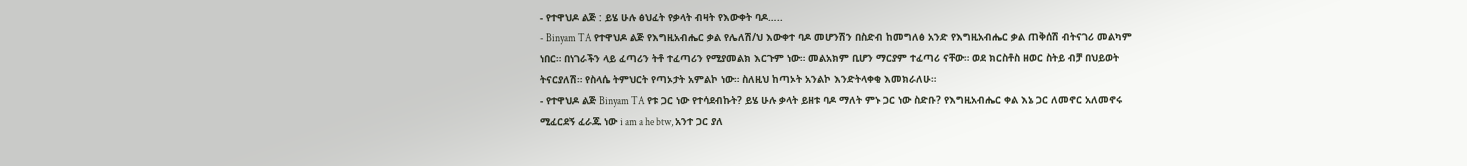- የተዋህዶ ልጅ : ይሄ ሁሉ ፅህፈት የቃላት ብዛት የእውቀት ባዶ…..
- Binyam TA የተዋህዶ ልጅ የእግዚአብሔር ቃል የሌለሽ/ህ እውቀተ ባዶ መሆንሽን በስድብ ከመግለፅ አንድ የእግዚአብሔር ቃል ጠቅሰሽ ብትናገሪ መልካም ነበር። በነገራችን ላይ ፈጣሪን ትቶ ተፈጣሪን የሚያመልክ እርጉም ነው። መልአክም ቢሆን ማርያም ተፈጣሪ ናቸው። ወደ ክርስቶስ ዘወር ስትይ ብቻ በህይወት ትናርያለሽ። የስላሴ ትምህርት የጣኦታት አምልኮ ነው። ስለዚህ ከጣኦት አንልኮ እንድትላቀቂ እመክራለሁ።
- የተዋህዶ ልጅ Binyam TA የቱ ጋር ነው የተሳደብኩት? ይሄ ሁሉ ቃላት ይዘቱ ባዶ ማለት ምኑ ጋር ነው ስድቡ? የእግዚአብሔር ቀል እኔ ጋር ለመኖር አለመኖሩ ሚፈርደኝ ፈራጁ ነው i am a he btw, አንተ ጋር ያለ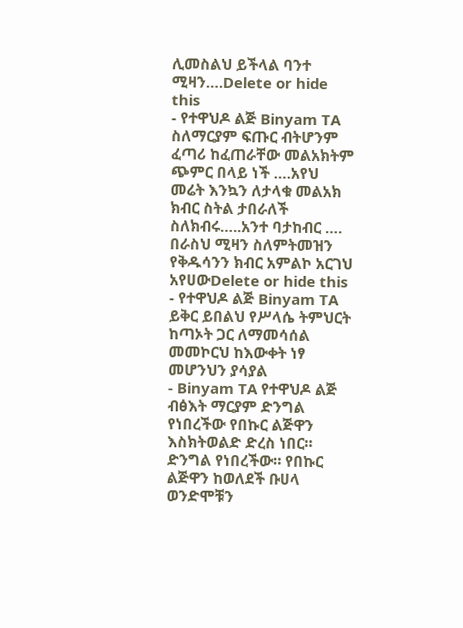ሊመስልህ ይችላል ባንተ ሚዛን….Delete or hide this
- የተዋህዶ ልጅ Binyam TA ስለማርያም ፍጡር ብትሆንም ፈጣሪ ከፈጠራቸው መልአክትም ጭምር በላይ ነች ….አየህ መሬት እንኳን ለታላቁ መልአክ ክብር ስትል ታበራለች ስለክብሩ…..አንተ ባታከብር ….
በራስህ ሚዛን ስለምትመዝን የቅዱሳንን ክብር አምልኮ አርገህ አየሀውDelete or hide this - የተዋህዶ ልጅ Binyam TA ይቅር ይበልህ የሥላሴ ትምህርት ከጣኦት ጋር ለማመሳሰል መመኮርህ ከእውቀት ነፃ መሆንህን ያሳያል
- Binyam TA የተዋህዶ ልጅ ብፅእት ማርያም ድንግል የነበረችው የበኩር ልጅዋን እስክትወልድ ድረስ ነበር። ድንግል የነበረችው። የበኩር ልጅዋን ከወለደች ቡሀላ ወንድሞቹን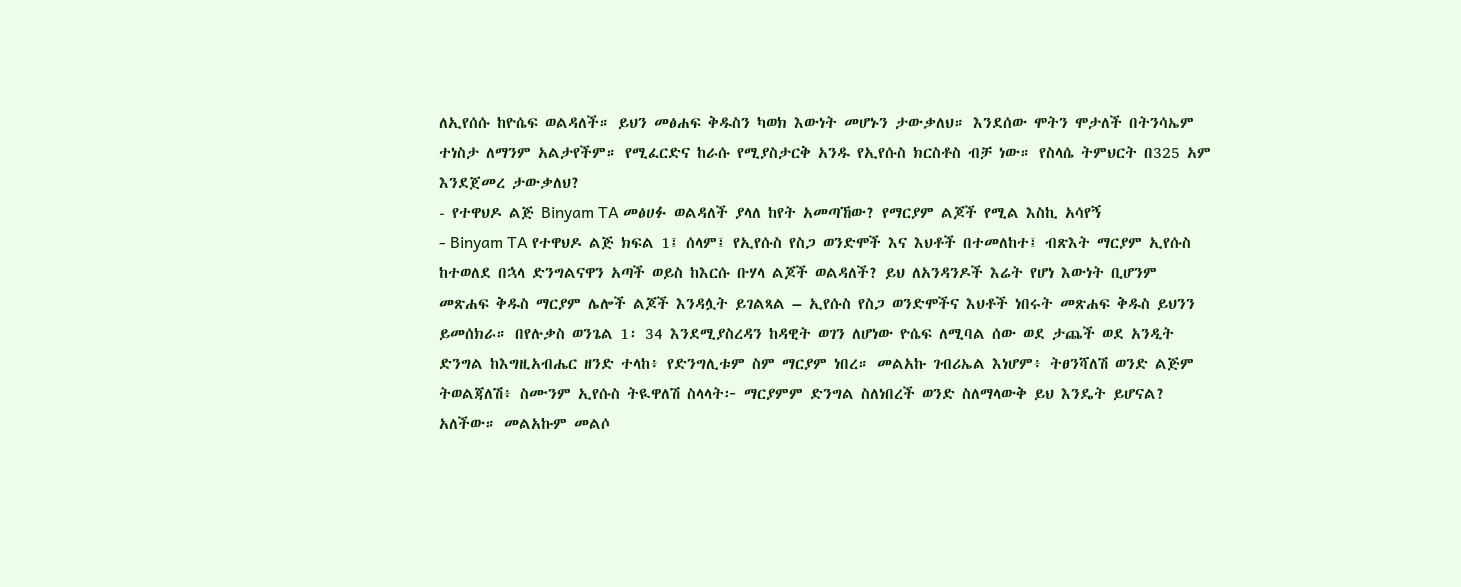ለኢየሰሱ ከዮሴፍ ወልዳለች። ይህን መፅሐፍ ቅዱስን ካወክ እውነት መሆኑን ታውቃለህ። እንደሰው ሞትን ሞታለች በትንሳኤም ተነስታ ለማንም አልታየችም። የሚፈርድና ከራሱ የሚያስታርቅ አንዱ የኢየሱስ ክርስቶስ ብቻ ነው። የስላሴ ትምህርት በ325 አም እንደጀመረ ታውቃለህ?
- የተዋህዶ ልጅ Binyam TA መፅሀፉ ወልዳለች ያላለ ከየት አመጣኸው? የማርያም ልጆች የሚል እስኪ አሳየኝ
- Binyam TA የተዋህዶ ልጅ ክፍል 1፤ ሰላም፤ የኢየሱስ የስጋ ወንድሞች እና እህቶች በተመለከተ፤ ብጽእት ማርያም ኢየሱስ ከተወለደ በኋላ ድንግልናዋን አጣች ወይስ ከእርሱ ቡሃላ ልጆች ወልዳለች? ይህ ለአንዳንዶች እሬት የሆነ እውነት ቢሆንም መጽሐፍ ቅዱስ ማርያም ሌሎች ልጆች እንዳሏት ይገልጻል – ኢየሱስ የስጋ ወንድሞችና እህቶች ነበሩት መጽሐፍ ቅዱስ ይህንን ይመሰክራ። በየሉቃስ ወንጌል 1፡ 34 እንደሚያስረዳን ከዳዊት ወገን ለሆነው ዮሴፍ ለሚባል ሰው ወደ ታጨች ወደ አንዲት ድንግል ከእግዚአብሔር ዘንድ ተላከ፥ የድንግሊቱም ስም ማርያም ነበረ። መልአኩ ገብሪኤል እነሆም፥ ትፀንሻለሽ ወንድ ልጅም ትወልጃለሽ፥ ስሙንም ኢየሱስ ትዪዋለሽ ስላላት፦ ማርያምም ድንግል ስለነበረች ወንድ ስለማላውቅ ይህ እንዴት ይሆናል? አለችው። መልአኩም መልሶ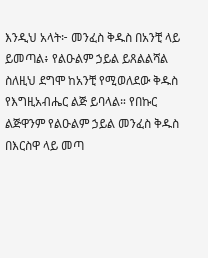እንዲህ አላት፦ መንፈስ ቅዱስ በአንቺ ላይ ይመጣል፥ የልዑልም ኃይል ይጸልልሻል ስለዚህ ደግሞ ከአንቺ የሚወለደው ቅዱስ የእግዚአብሔር ልጅ ይባላል። የበኩር ልጅዋንም የልዑልም ኃይል መንፈስ ቅዱስ በእርስዋ ላይ መጣ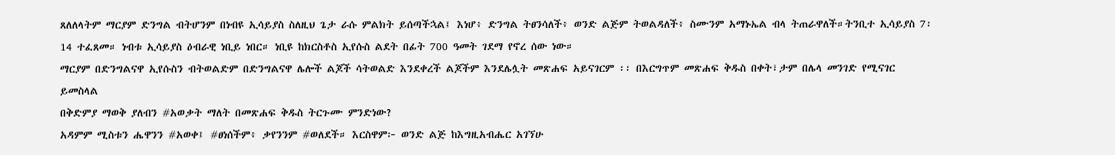ጸለለላትም ማርያም ድንግል ብትሆንም በነብዩ ኢሳይያስ ስለዚህ ጌታ ራሱ ምልክት ይሰጣችኋል፤ እነሆ፥ ድንግል ትፀንሳለች፥ ወንድ ልጅም ትወልዳለች፥ ስሙንም አማኑኤል ብላ ትጠራዋለች።ትንቢተ ኢሳይያስ 7፡14 ተፈጸመ። ነብቱ ኢሳይያስ ዕብራዊ ነቢይ ነበር። ነቢዩ ከክርስቶስ ኢየሱስ ልደት በፊት 700 ዓመት ገደማ የኖረ ሰው ነው።
ማርያም በድንግልናዋ ኢየሱስን ብትወልድም በድንግልናዋ ሌሎች ልጆች ሳትወልድ እንደቀረች ልጆችም እንደሌሏት መጽሐፍ አይናገርም ፡፡ በእርግጥም መጽሐፍ ቅዱስ በቀት፣ታም በሌላ መንገድ የሚናገር ይመስላል
በቅድምያ ማወቅ ያለብን #አወቃት ማለት በመጽሐፍ ቅዱስ ትርጉሙ ምንድነው?
አዳምም ሚስቱን ሔዋንን #አወቀ፤ #ፀነሰችም፥ ቃየንንም #ወለደች። እርስዋም፦ ወንድ ልጅ ከእግዚአብሔር አገኘሁ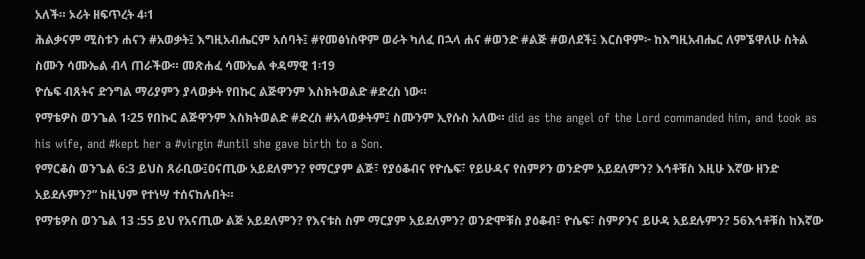አለች። ኦሪት ዘፍጥረት 4፡1
ሕልቃናም ሚስቱን ሐናን #አወቃት፤ እግዚአብሔርም አሰባት፤ #የመፅነስዋም ወራት ካለፈ በኋላ ሐና #ወንድ #ልጅ #ወለደች፤ እርስዋም፦ ከእግዚአብሔር ለምኜዋለሁ ስትል ስሙን ሳሙኤል ብላ ጠራችው። መጽሐፈ ሳሙኤል ቀዳማዊ 1፡19
ዮሴፍ ብጸትና ድንግል ማሪያምን ያላወቃት የበኩር ልጅዋንም እስክትወልድ #ድረስ ነው።
የማቴዎስ ወንጌል 1፡25 የበኩር ልጅዋንም እስክትወልድ #ድረስ #አላወቃትም፤ ስሙንም ኢየሱስ አለው። did as the angel of the Lord commanded him, and took as his wife, and #kept her a #virgin #until she gave birth to a Son.
የማርቆስ ወንጌል 6:3 ይህስ ጸራቢው፤ዐናጢው አይደለምን? የማርያም ልጅ፣ የያዕቆብና የዮሴፍ፣ የይሁዳና የስምዖን ወንድም አይደለምን? እኅቶቹስ እዚሁ እኛው ዘንድ አይደሉምን?” ከዚህም የተነሣ ተሰናከሉበት።
የማቴዎስ ወንጌል 13 :55 ይህ የአናጢው ልጅ አይደለምን? የእናቱስ ስም ማርያም አይደለምን? ወንድሞቹስ ያዕቆብ፣ ዮሴፍ፣ ስምዖንና ይሁዳ አይደሉምን? 56እኅቶቹስ ከእኛው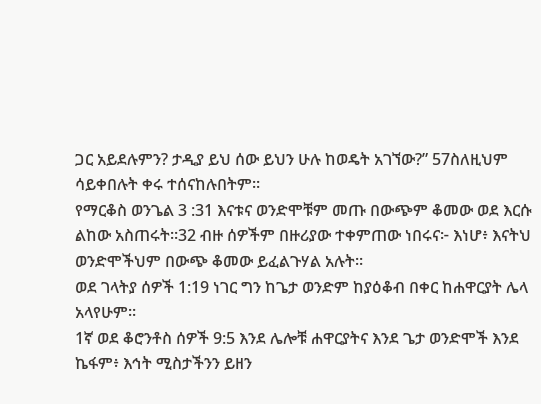ጋር አይደሉምን? ታዲያ ይህ ሰው ይህን ሁሉ ከወዴት አገኘው?” 57ስለዚህም ሳይቀበሉት ቀሩ ተሰናከሉበትም።
የማርቆስ ወንጌል 3 :31 እናቱና ወንድሞቹም መጡ በውጭም ቆመው ወደ እርሱ ልከው አስጠሩት።32 ብዙ ሰዎችም በዙሪያው ተቀምጠው ነበሩና፦ እነሆ፥ እናትህ ወንድሞችህም በውጭ ቆመው ይፈልጉሃል አሉት።
ወደ ገላትያ ሰዎች 1:19 ነገር ግን ከጌታ ወንድም ከያዕቆብ በቀር ከሐዋርያት ሌላ አላየሁም።
1ኛ ወደ ቆሮንቶስ ሰዎች 9:5 እንደ ሌሎቹ ሐዋርያትና እንደ ጌታ ወንድሞች እንደ ኬፋም፥ እኅት ሚስታችንን ይዘን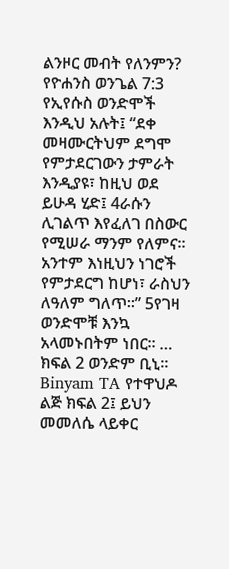ልንዞር መብት የለንምን?
የዮሐንስ ወንጌል 7:3 የኢየሱስ ወንድሞች እንዲህ አሉት፤ “ደቀ መዛሙርትህም ደግሞ የምታደርገውን ታምራት እንዲያዩ፣ ከዚህ ወደ ይሁዳ ሂድ፤ 4ራሱን ሊገልጥ እየፈለገ በስውር የሚሠራ ማንም የለምና። አንተም እነዚህን ነገሮች የምታደርግ ከሆነ፣ ራስህን ለዓለም ግለጥ።” 5የገዛ ወንድሞቹ እንኳ አላመኑበትም ነበር። … ክፍል 2 ወንድም ቢኒ።
Binyam TA የተዋህዶ ልጅ ክፍል 2፤ ይህን መመለሴ ላይቀር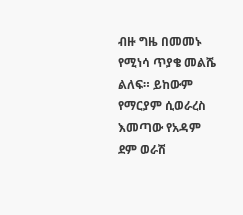ብዙ ግዜ በመመኑ የሚነሳ ጥያቄ መልሼ ልለፍ። ይከውም የማርያም ሲወራረስ እመጣው የአዳም ደም ወራሽ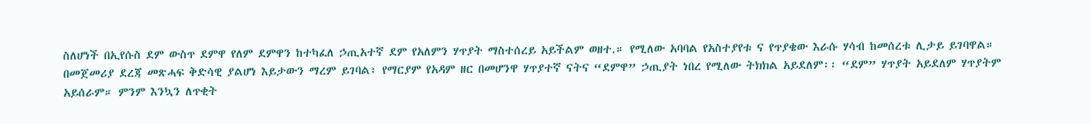ስለሆነች በኢየሱስ ደም ውስጥ ደምዋ የለም ደምዋን ከተካፈለ ኃጢአተኛ ደም የአለምን ሃጥያት ማስተሰረይ አይችልም ወዘተ.። የሚለው አባባል የአስተያየቱ ና የጥያቄው እራሱ ሃሳብ ከመሰረቱ ሊታይ ይገባዋል።
በመጀመሪያ ደረጃ መጽሓፍ ቅድሳዊ ያልሆነ እይታውን ማረም ይገባል፣ የማርያም የአዳም ዘር በመሆንዋ ሃጥያተኛ ናትና “ደምዋ” ኃጢያት ነበረ የሚለው ትክክል አይደለም፡፡ “ደም” ሃጥያት አይደለም ሃጥያትም አይሰራም። ምንም እንኳን ለጥቂት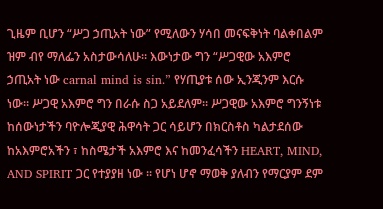ጊዜም ቢሆን “ሥጋ ኃጢአት ነው” የሚለውን ሃሳበ መናፍቅነት ባልቀበልም ዝም ብየ ማለፌን አስታውሳለሁ። እውነታው ግን “ሥጋዊው አእምሮ ኃጢአት ነው carnal mind is sin.” የሃጢያቱ ሰው ኢንጂንም እርሱ ነው። ሥጋዊ አእምሮ ግን በራሱ ስጋ አይደለም። ሥጋዊው አእምሮ ግንኝነቱ ከሰውነታችን ባዮሎጂያዊ ሕዋሳት ጋር ሳይሆን በክርስቶስ ካልታደሰው ከአእምሮአችን ፣ ከስሜታች አእምሮ እና ከመንፈሳችን HEART, MIND, AND SPIRIT ጋር የተያያዘ ነው ፡፡ የሆነ ሆኖ ማወቅ ያለብን የማርያም ደም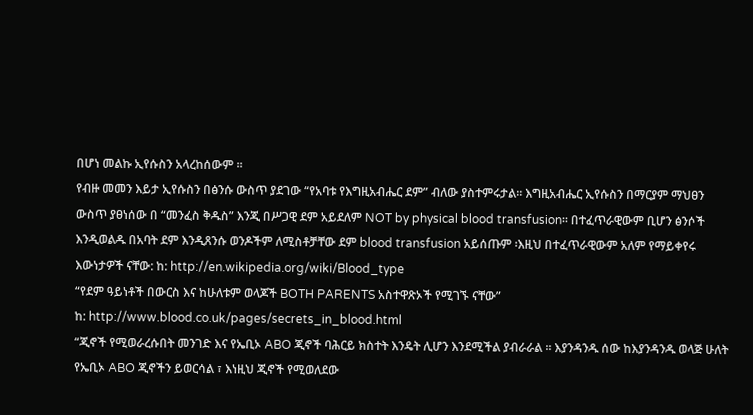በሆነ መልኩ ኢየሱስን አላረከሰውም ፡፡
የብዙ መመን እይታ ኢየሱስን በፅንሱ ውስጥ ያደገው “የአባቱ የእግዚአብሔር ደም” ብለው ያስተምሩታል። እግዚአብሔር ኢየሱስን በማርያም ማህፀን ውስጥ ያፀነሰው በ “መንፈስ ቅዱስ” እንጂ በሥጋዊ ደም አይደለም NOT by physical blood transfusion፡፡ በተፈጥራዊውም ቢሆን ፅንሶች እንዲወልዱ በአባት ደም እንዲጸንሱ ወንዶችም ለሚስቶቻቸው ደም blood transfusion አይሰጡም ፡እዚህ በተፈጥራዊውም አለም የማይቀየሩ እውነታዎች ናቸው: ከ: http://en.wikipedia.org/wiki/Blood_type
“የደም ዓይነቶች በውርስ እና ከሁለቱም ወላጆች BOTH PARENTS አስተዋጽኦች የሚገኙ ናቸው”
ከ: http://www.blood.co.uk/pages/secrets_in_blood.html
“ጂኖች የሚወራረሱበት መንገድ እና የኤቢኦ ABO ጂኖች ባሕርይ ክስተት እንዴት ሊሆን እንደሚችል ያብራራል ፡፡ እያንዳንዱ ሰው ከእያንዳንዱ ወላጅ ሁለት የኤቢኦ ABO ጂኖችን ይወርሳል ፣ እነዚህ ጂኖች የሚወለደው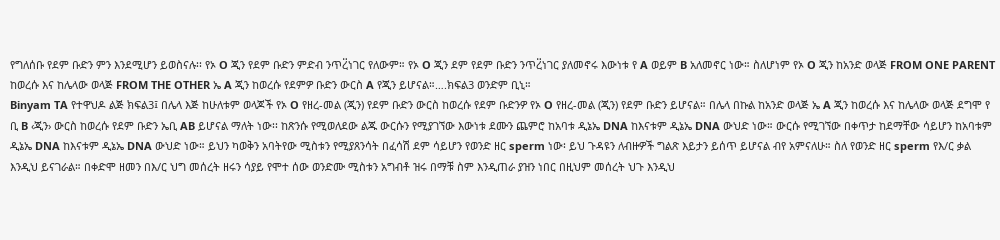የግለሰቡ የደም ቡድን ምን እንደሚሆን ይወስናሉ፡፡ የኦ O ጂን የደም ቡድን ምድብ ንጥረ፟ነገር የለውም። የኦ O ጂን ደም የደም ቡድን ንጥረ፟ነገር ያለመኖሩ እውነቱ የ A ወይም B አለመኖር ነው። ስለሆነም የኦ O ጂን ከአንድ ወላጅ FROM ONE PARENT ከወረሱ እና ከሌላው ወላጅ FROM THE OTHER ኤ A ጂን ከወረሱ የደምዎ ቡድን ውርስ A የጂን ይሆናል።….ክፍል3 ወንድም ቢኒ።
Binyam TA የተዋህዶ ልጅ ክፍል3፤ በሌላ እጅ ከሁለቱም ወላጆች የኦ O የዘረ-መል (ጂን) የደም ቡድን ውርስ ከወረሱ የደም ቡድንዎ የኦ O የዘረ-መል (ጂን) የደም ቡድን ይሆናል። በሌላ በኩል ከአንድ ወላጅ ኤ A ጂን ከወረሱ እና ከሌላው ወላጅ ደግሞ የ ቢ B ‹ጂን› ውርስ ከወረሱ የደም ቡድን ኤቢ AB ይሆናል ማለት ነው፡፡ ከጽንሱ የሚወለደው ልጁ ውርሱን የሚያገኘው እውነቱ ደሙን ጨምሮ ከአባቱ ዲኔኤ DNA ከእናቱም ዲኔኤ DNA ውህድ ነው። ውርሱ የሚገኘው በቀጥታ ከደማቸው ሳይሆን ከአባቱም ዲኔኤ DNA ከእናቱም ዲኔኤ DNA ውህድ ነው። ይህን ካወቅን አባትየው ሚስቱን የሚያጸንሳት በፈሳሽ ደም ሳይሆን የወንድ ዘር sperm ነው፡ ይህ ጉዳዩን ለብዙዎች ግልጽ እይታን ይሰጥ ይሆናል ብየ አምናለሁ። ስለ የወንድ ዘር sperm የእ/ር ቃል እንዲህ ይናገራል። በቀድሞ ዘመን በእ/ር ህግ መሰረት ዘሩን ሳያይ የሞተ ሰው ወንድሙ ሚስቱን አግብቶ ዝሩ በማቹ ስም እንዲጠራ ያዝን ነበር በዚህም መሰረት ህጉ እንዲህ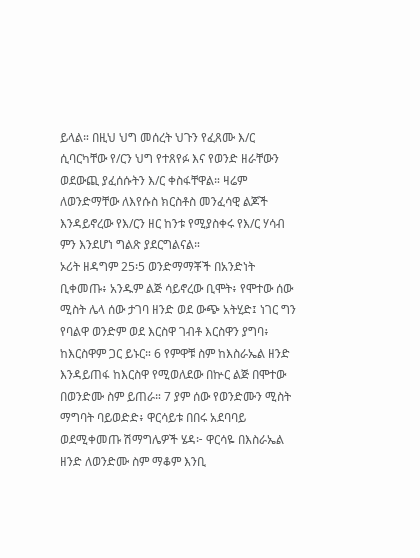ይላል። በዚህ ህግ መሰረት ህጉን የፈጸሙ እ/ር ሲባርካቸው የ/ርን ህግ የተጸየፉ እና የወንድ ዘራቸውን ወደውጪ ያፈሰሱትን እ/ር ቀስፋቸዋል። ዛሬም ለወንድማቸው ለእየሱስ ክርስቶስ መንፈሳዊ ልጆች እንዳይኖረው የእ/ርን ዘር ከንቱ የሚያስቀሩ የእ/ር ሃሳብ ምን እንደሆነ ግልጽ ያደርግልናል።
ኦሪት ዘዳግም 25፡5 ወንድማማቾች በአንድነት ቢቀመጡ፥ አንዱም ልጅ ሳይኖረው ቢሞት፥ የሞተው ሰው ሚስት ሌላ ሰው ታገባ ዘንድ ወደ ውጭ አትሂድ፤ ነገር ግን የባልዋ ወንድም ወደ እርስዋ ገብቶ እርስዋን ያግባ፥ ከእርስዋም ጋር ይኑር። 6 የምዋቹ ስም ከእስራኤል ዘንድ እንዳይጠፋ ከእርስዋ የሚወለደው በኵር ልጅ በሞተው በወንድሙ ስም ይጠራ። 7 ያም ሰው የወንድሙን ሚስት ማግባት ባይወድድ፥ ዋርሳይቱ በበሩ አደባባይ ወደሚቀመጡ ሽማግሌዎች ሄዳ፦ ዋርሳዬ በእስራኤል ዘንድ ለወንድሙ ስም ማቆም እንቢ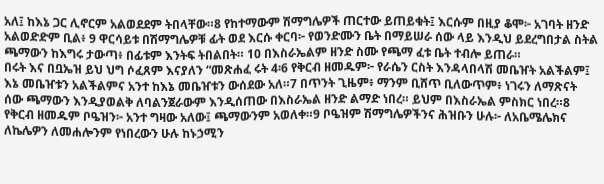አለ፤ ከእኔ ጋር ሊኖርም አልወደደም ትበላቸው።8 የከተማውም ሽማግሌዎች ጠርተው ይጠይቁት፤ እርሱም በዚያ ቆሞ፦ አገባት ዘንድ አልወድድም ቢል፥ 9 ዋርሳይቱ በሽማግሌዎቹ ፊት ወደ እርሱ ቀርባ፦ የወንድሙን ቤት በማይሠራ ሰው ላይ እንዲህ ይደረግበታል ስትል ጫማውን ከእግሩ ታውጣ፥ በፊቱም እንትፍ ትበልበት። 10 በእስራኤልም ዘንድ ስሙ የጫማ ፈቱ ቤት ተብሎ ይጠራ።
በሩት እና በቧኤዝ ይህ ህግ ሶፈጸም እናያለን “መጽሐፈ ሩት 4፡6 የቅርብ ዘመዱም፦ የራሴን ርስት እንዳላበላሽ መቤዠት አልችልም፤ እኔ መቤዠቱን አልችልምና አንተ ከእኔ መቤዠቱን ውሰደው አለ።7 በጥንት ጊዜም፥ ማንም ቢሸጥ ቢለውጥም፥ ነገሩን ለማጽናት ሰው ጫማውን እንዲያወልቅ ለባልንጀራውም እንዲሰጠው በእስራኤል ዘንድ ልማድ ነበረ። ይህም በእስራኤል ምስክር ነበረ።8 የቅርብ ዘመዱም ቦዔዝን፦ አንተ ግዛው አለው፤ ጫማውንም አወለቀ።9 ቦዔዝም ሽማግሌዎችንና ሕዝቡን ሁሉ፦ ለአቤሜሌክና ለኬሌዎን ለመሐሎንም የነበረውን ሁሉ ከኑኃሚን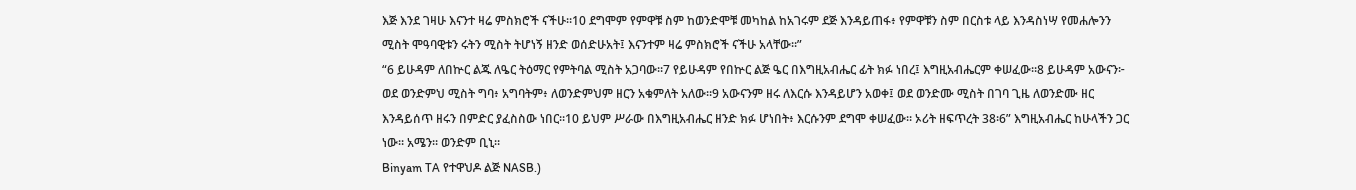እጅ እንደ ገዛሁ እናንተ ዛሬ ምስክሮች ናችሁ።10 ደግሞም የምዋቹ ስም ከወንድሞቹ መካከል ከአገሩም ደጅ እንዳይጠፋ፥ የምዋቹን ስም በርስቱ ላይ እንዳስነሣ የመሐሎንን ሚስት ሞዓባዊቱን ሩትን ሚስት ትሆነኝ ዘንድ ወሰድሁአት፤ እናንተም ዛሬ ምስክሮች ናችሁ አላቸው።”
“6 ይሁዳም ለበኵር ልጁ ለዔር ትዕማር የምትባል ሚስት አጋባው።7 የይሁዳም የበኵር ልጅ ዔር በእግዚአብሔር ፊት ክፉ ነበረ፤ እግዚአብሔርም ቀሠፈው።8 ይሁዳም አውናን፦ ወደ ወንድምህ ሚስት ግባ፥ አግባትም፥ ለወንድምህም ዘርን አቁምለት አለው።9 አውናንም ዘሩ ለእርሱ እንዳይሆን አወቀ፤ ወደ ወንድሙ ሚስት በገባ ጊዜ ለወንድሙ ዘር እንዳይሰጥ ዘሩን በምድር ያፈስስው ነበር።10 ይህም ሥራው በእግዚአብሔር ዘንድ ክፉ ሆነበት፥ እርሱንም ደግሞ ቀሠፈው። ኦሪት ዘፍጥረት 38፡6” እግዚአብሔር ከሁላችን ጋር ነው። አሜን። ወንድም ቢኒ።
Binyam TA የተዋህዶ ልጅ NASB.)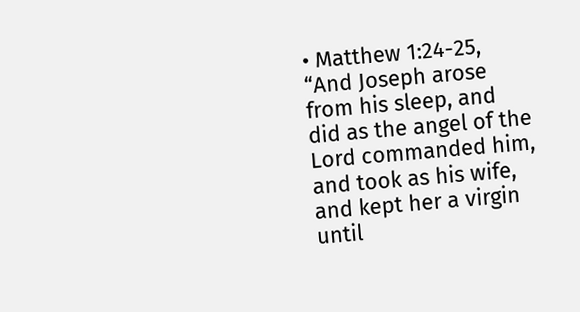• Matthew 1:24-25, “And Joseph arose from his sleep, and did as the angel of the Lord commanded him, and took as his wife, and kept her a virgin until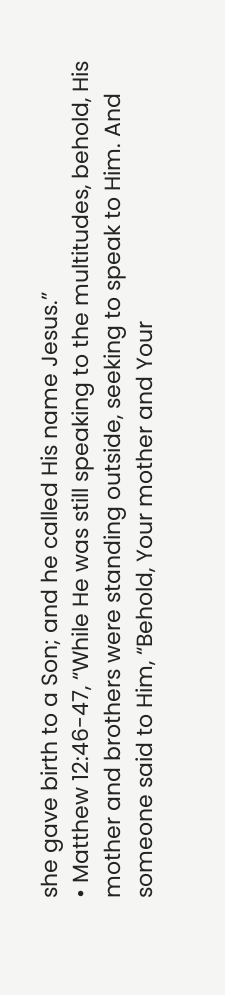she gave birth to a Son; and he called His name Jesus.”
• Matthew 12:46-47, “While He was still speaking to the multitudes, behold, His mother and brothers were standing outside, seeking to speak to Him. And someone said to Him, “Behold, Your mother and Your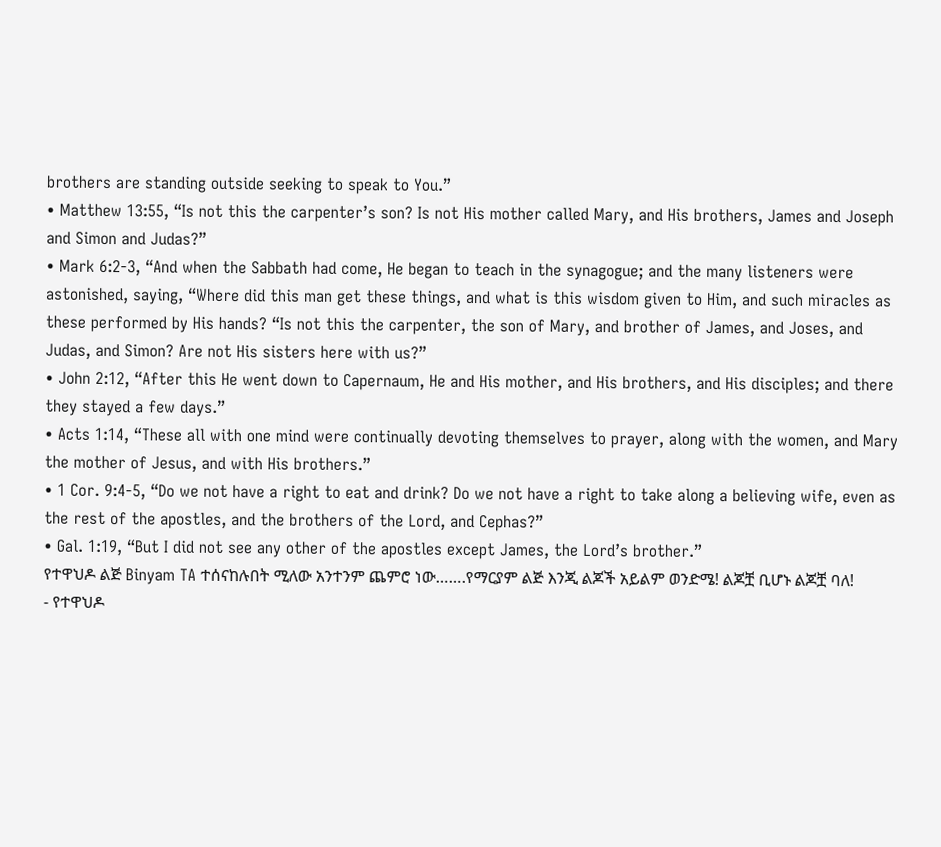brothers are standing outside seeking to speak to You.”
• Matthew 13:55, “Is not this the carpenter’s son? Is not His mother called Mary, and His brothers, James and Joseph and Simon and Judas?”
• Mark 6:2-3, “And when the Sabbath had come, He began to teach in the synagogue; and the many listeners were astonished, saying, “Where did this man get these things, and what is this wisdom given to Him, and such miracles as these performed by His hands? “Is not this the carpenter, the son of Mary, and brother of James, and Joses, and Judas, and Simon? Are not His sisters here with us?”
• John 2:12, “After this He went down to Capernaum, He and His mother, and His brothers, and His disciples; and there they stayed a few days.”
• Acts 1:14, “These all with one mind were continually devoting themselves to prayer, along with the women, and Mary the mother of Jesus, and with His brothers.”
• 1 Cor. 9:4-5, “Do we not have a right to eat and drink? Do we not have a right to take along a believing wife, even as the rest of the apostles, and the brothers of the Lord, and Cephas?”
• Gal. 1:19, “But I did not see any other of the apostles except James, the Lord’s brother.”
የተዋህዶ ልጅ Binyam TA ተሰናከሉበት ሚለው አንተንም ጨምሮ ነው…….የማርያም ልጅ እንጂ ልጆች አይልም ወንድሜ! ልጆቿ ቢሆኑ ልጆቿ ባለ!
- የተዋህዶ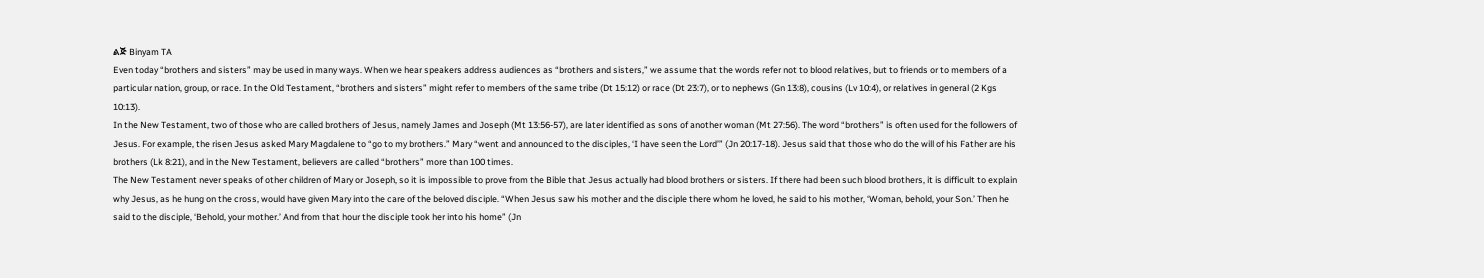ልጅ Binyam TA
Even today “brothers and sisters” may be used in many ways. When we hear speakers address audiences as “brothers and sisters,” we assume that the words refer not to blood relatives, but to friends or to members of a particular nation, group, or race. In the Old Testament, “brothers and sisters” might refer to members of the same tribe (Dt 15:12) or race (Dt 23:7), or to nephews (Gn 13:8), cousins (Lv 10:4), or relatives in general (2 Kgs 10:13).
In the New Testament, two of those who are called brothers of Jesus, namely James and Joseph (Mt 13:56-57), are later identified as sons of another woman (Mt 27:56). The word “brothers” is often used for the followers of Jesus. For example, the risen Jesus asked Mary Magdalene to “go to my brothers.” Mary “went and announced to the disciples, ‘I have seen the Lord’” (Jn 20:17-18). Jesus said that those who do the will of his Father are his brothers (Lk 8:21), and in the New Testament, believers are called “brothers” more than 100 times.
The New Testament never speaks of other children of Mary or Joseph, so it is impossible to prove from the Bible that Jesus actually had blood brothers or sisters. If there had been such blood brothers, it is difficult to explain why Jesus, as he hung on the cross, would have given Mary into the care of the beloved disciple. “When Jesus saw his mother and the disciple there whom he loved, he said to his mother, ‘Woman, behold, your Son.’ Then he said to the disciple, ‘Behold, your mother.’ And from that hour the disciple took her into his home” (Jn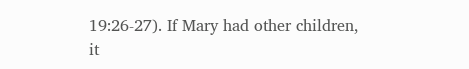19:26-27). If Mary had other children, it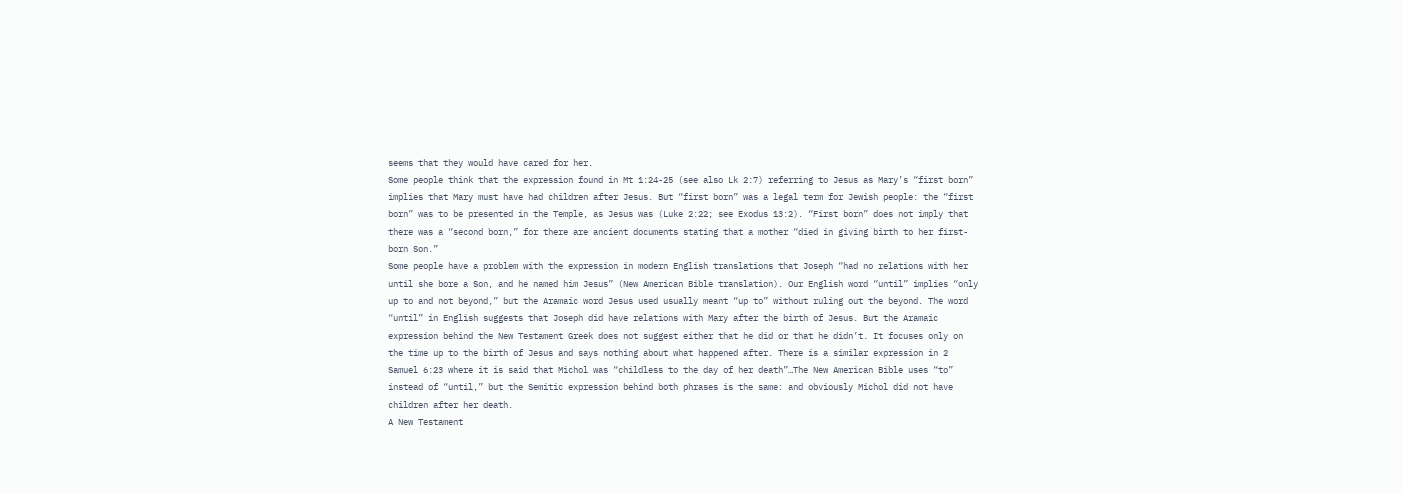seems that they would have cared for her.
Some people think that the expression found in Mt 1:24-25 (see also Lk 2:7) referring to Jesus as Mary’s “first born” implies that Mary must have had children after Jesus. But “first born” was a legal term for Jewish people: the “first born” was to be presented in the Temple, as Jesus was (Luke 2:22; see Exodus 13:2). “First born” does not imply that there was a “second born,” for there are ancient documents stating that a mother “died in giving birth to her first-born Son.”
Some people have a problem with the expression in modern English translations that Joseph “had no relations with her until she bore a Son, and he named him Jesus” (New American Bible translation). Our English word “until” implies “only up to and not beyond,” but the Aramaic word Jesus used usually meant “up to” without ruling out the beyond. The word “until” in English suggests that Joseph did have relations with Mary after the birth of Jesus. But the Aramaic expression behind the New Testament Greek does not suggest either that he did or that he didn’t. It focuses only on the time up to the birth of Jesus and says nothing about what happened after. There is a similar expression in 2 Samuel 6:23 where it is said that Michol was “childless to the day of her death”…The New American Bible uses “to” instead of “until,” but the Semitic expression behind both phrases is the same: and obviously Michol did not have children after her death.
A New Testament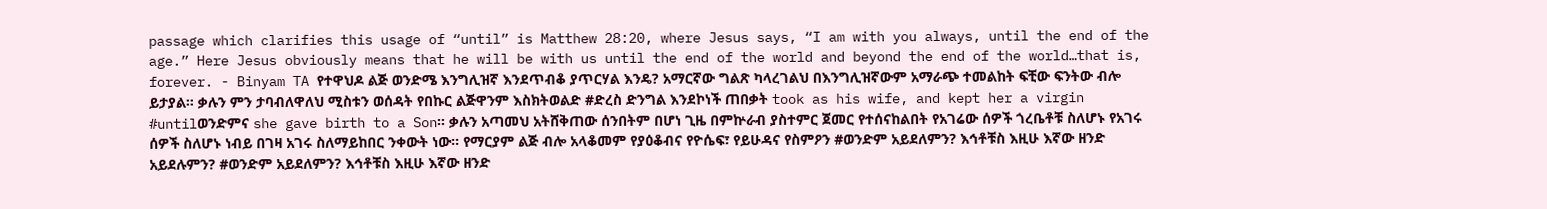passage which clarifies this usage of “until” is Matthew 28:20, where Jesus says, “I am with you always, until the end of the age.” Here Jesus obviously means that he will be with us until the end of the world and beyond the end of the world…that is, forever. - Binyam TA የተዋህዶ ልጅ ወንድሜ እንግሊዝኛ እንደጥብቆ ያጥርሃል እንዴ? አማርኛው ግልጽ ካላረገልህ በእንግሊዝኛውም አማራጭ ተመልከት ፍቺው ፍንትው ብሎ ይታያል። ቃሉን ምን ታባብለዋለህ ሚስቱን ወሰዳት የበኩር ልጅዋንም እስክትወልድ #ድረስ ድንግል እንደኮነች ጠበቃት took as his wife, and kept her a virgin #untilወንድምና she gave birth to a Son። ቃሉን አጣመህ አትሸቅጠው ሰንበትም በሆነ ጊዜ በምኵራብ ያስተምር ጀመር የተሰናከልበት የአገሬው ሰዎች ጎረቤቶቹ ስለሆኑ የአገሩ ሰዎች ስለሆኑ ነብይ በገዛ አገሩ ስለማይከበር ንቀውት ነው። የማርያም ልጅ ብሎ አላቆመም የያዕቆብና የዮሴፍ፣ የይሁዳና የስምዖን #ወንድም አይደለምን? እኅቶቹስ እዚሁ እኛው ዘንድ አይደሉምን? #ወንድም አይደለምን? እኅቶቹስ እዚሁ እኛው ዘንድ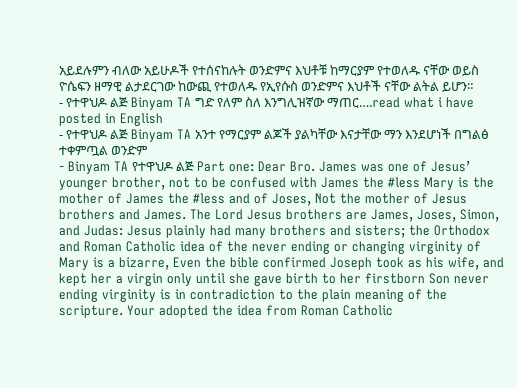አይደሉምን ብለው አይሁዶች የተሰናከሉት ወንድምና እህቶቹ ከማርያም የተወለዱ ናቸው ወይስ ዮሴፍን ዘማዊ ልታደርገው ከውጪ የተወለዱ የኢየሱስ ወንድምና እህቶች ናቸው ልትል ይሆን።
- የተዋህዶ ልጅ Binyam TA ግድ የለም ስለ እንግሊዝኛው ማጠር….read what i have posted in English
- የተዋህዶ ልጅ Binyam TA አንተ የማርያም ልጆች ያልካቸው እናታቸው ማን እንደሆነች በግልፅ ተቀምጧል ወንድም
- Binyam TA የተዋህዶ ልጅ Part one: Dear Bro. James was one of Jesus’ younger brother, not to be confused with James the #less Mary is the mother of James the #less and of Joses, Not the mother of Jesus brothers and James. The Lord Jesus brothers are James, Joses, Simon, and Judas: Jesus plainly had many brothers and sisters; the Orthodox and Roman Catholic idea of the never ending or changing virginity of Mary is a bizarre, Even the bible confirmed Joseph took as his wife, and kept her a virgin only until she gave birth to her firstborn Son never ending virginity is in contradiction to the plain meaning of the scripture. Your adopted the idea from Roman Catholic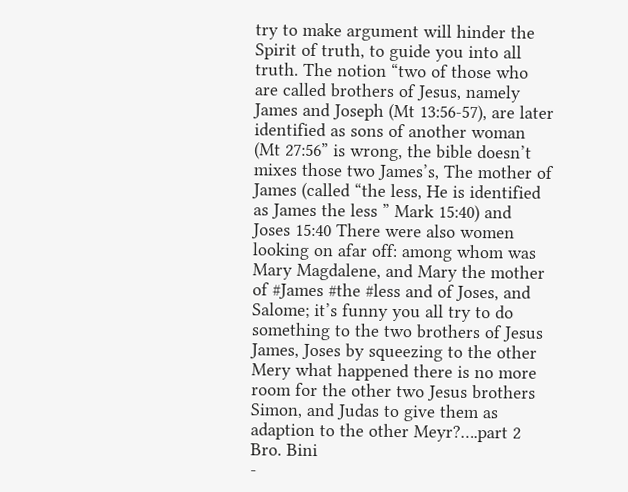try to make argument will hinder the Spirit of truth, to guide you into all truth. The notion “two of those who are called brothers of Jesus, namely James and Joseph (Mt 13:56-57), are later identified as sons of another woman (Mt 27:56” is wrong, the bible doesn’t mixes those two James’s, The mother of James (called “the less, He is identified as James the less ” Mark 15:40) and Joses 15:40 There were also women looking on afar off: among whom was Mary Magdalene, and Mary the mother of #James #the #less and of Joses, and Salome; it’s funny you all try to do something to the two brothers of Jesus James, Joses by squeezing to the other Mery what happened there is no more room for the other two Jesus brothers Simon, and Judas to give them as adaption to the other Meyr?….part 2 Bro. Bini
-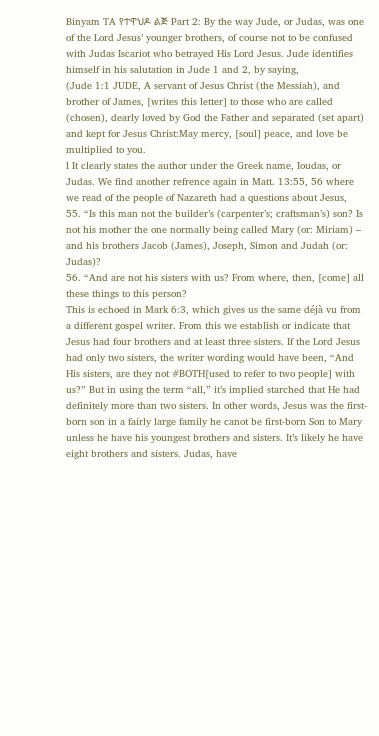Binyam TA የተዋህዶ ልጅ Part 2: By the way Jude, or Judas, was one of the Lord Jesus’ younger brothers, of course not to be confused with Judas Iscariot who betrayed His Lord Jesus. Jude identifies himself in his salutation in Jude 1 and 2, by saying,
(Jude 1:1 JUDE, A servant of Jesus Christ (the Messiah), and brother of James, [writes this letter] to those who are called (chosen), dearly loved by God the Father and separated (set apart) and kept for Jesus Christ:May mercy, [soul] peace, and love be multiplied to you.
l It clearly states the author under the Greek name, Ioudas, or Judas. We find another refrence again in Matt. 13:55, 56 where we read of the people of Nazareth had a questions about Jesus,
55. “Is this man not the builder’s (carpenter’s; craftsman’s) son? Is not his mother the one normally being called Mary (or: Miriam) – and his brothers Jacob (James), Joseph, Simon and Judah (or: Judas)?
56. “And are not his sisters with us? From where, then, [come] all these things to this person?
This is echoed in Mark 6:3, which gives us the same déjà vu from a different gospel writer. From this we establish or indicate that Jesus had four brothers and at least three sisters. If the Lord Jesus had only two sisters, the writer wording would have been, “And His sisters, are they not #BOTH[used to refer to two people] with us?” But in using the term “all,” it’s implied starched that He had definitely more than two sisters. In other words, Jesus was the first-born son in a fairly large family he canot be first-born Son to Mary unless he have his youngest brothers and sisters. It’s likely he have eight brothers and sisters. Judas, have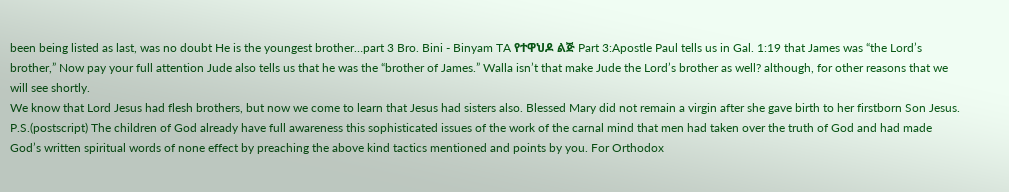been being listed as last, was no doubt He is the youngest brother…part 3 Bro. Bini - Binyam TA የተዋህዶ ልጅ Part 3:Apostle Paul tells us in Gal. 1:19 that James was “the Lord’s brother,” Now pay your full attention Jude also tells us that he was the “brother of James.” Walla isn’t that make Jude the Lord’s brother as well? although, for other reasons that we will see shortly.
We know that Lord Jesus had flesh brothers, but now we come to learn that Jesus had sisters also. Blessed Mary did not remain a virgin after she gave birth to her firstborn Son Jesus.
P.S.(postscript) The children of God already have full awareness this sophisticated issues of the work of the carnal mind that men had taken over the truth of God and had made God’s written spiritual words of none effect by preaching the above kind tactics mentioned and points by you. For Orthodox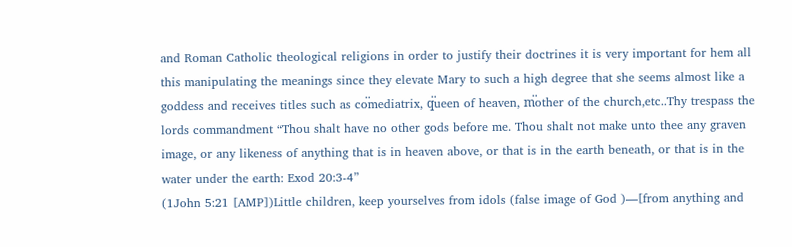and Roman Catholic theological religions in order to justify their doctrines it is very important for hem all this manipulating the meanings since they elevate Mary to such a high degree that she seems almost like a goddess and receives titles such as co፟mediatrix, q፟ueen of heaven, m፟other of the church,etc..Thy trespass the lords commandment “Thou shalt have no other gods before me. Thou shalt not make unto thee any graven image, or any likeness of anything that is in heaven above, or that is in the earth beneath, or that is in the water under the earth: Exod 20:3-4”
(1John 5:21 [AMP])Little children, keep yourselves from idols (false image of God )—[from anything and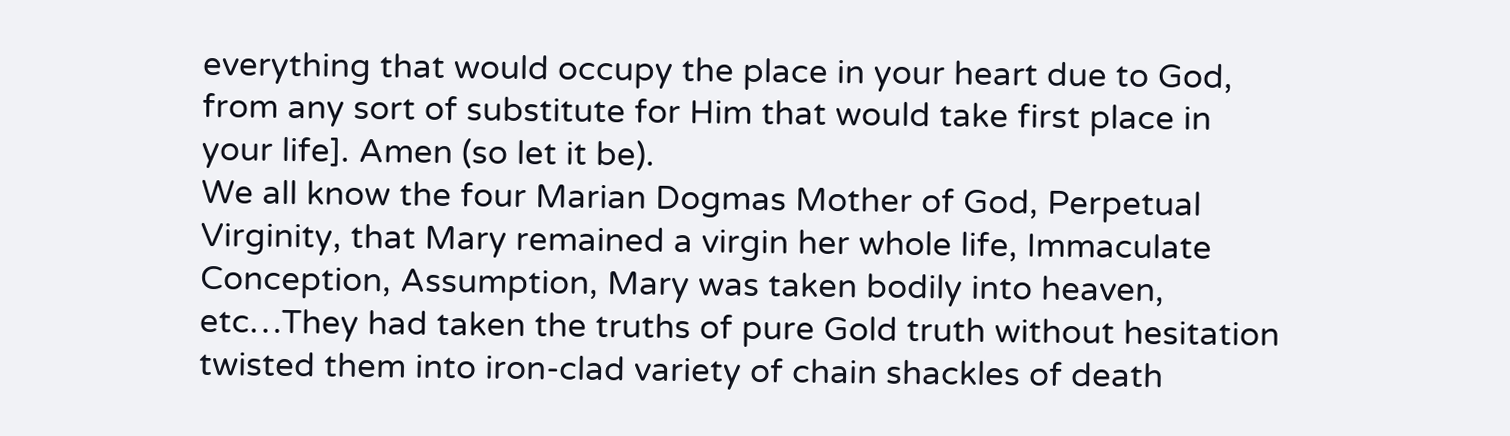everything that would occupy the place in your heart due to God, from any sort of substitute for Him that would take first place in your life]. Amen (so let it be).
We all know the four Marian Dogmas Mother of God, Perpetual Virginity, that Mary remained a virgin her whole life, Immaculate Conception, Assumption, Mary was taken bodily into heaven, etc…They had taken the truths of pure Gold truth without hesitation twisted them into iron-clad variety of chain shackles of death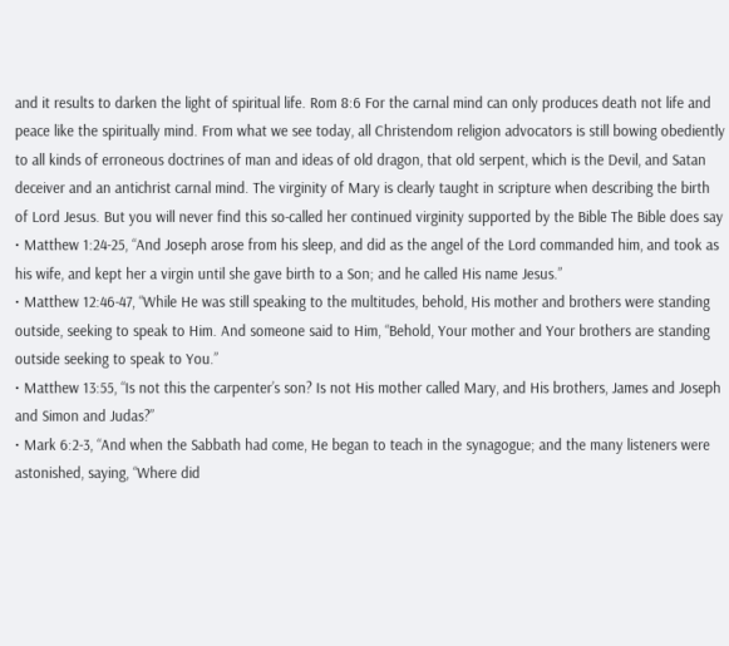and it results to darken the light of spiritual life. Rom 8:6 For the carnal mind can only produces death not life and peace like the spiritually mind. From what we see today, all Christendom religion advocators is still bowing obediently to all kinds of erroneous doctrines of man and ideas of old dragon, that old serpent, which is the Devil, and Satan deceiver and an antichrist carnal mind. The virginity of Mary is clearly taught in scripture when describing the birth of Lord Jesus. But you will never find this so-called her continued virginity supported by the Bible The Bible does say
• Matthew 1:24-25, “And Joseph arose from his sleep, and did as the angel of the Lord commanded him, and took as his wife, and kept her a virgin until she gave birth to a Son; and he called His name Jesus.”
• Matthew 12:46-47, “While He was still speaking to the multitudes, behold, His mother and brothers were standing outside, seeking to speak to Him. And someone said to Him, “Behold, Your mother and Your brothers are standing outside seeking to speak to You.”
• Matthew 13:55, “Is not this the carpenter’s son? Is not His mother called Mary, and His brothers, James and Joseph and Simon and Judas?”
• Mark 6:2-3, “And when the Sabbath had come, He began to teach in the synagogue; and the many listeners were astonished, saying, “Where did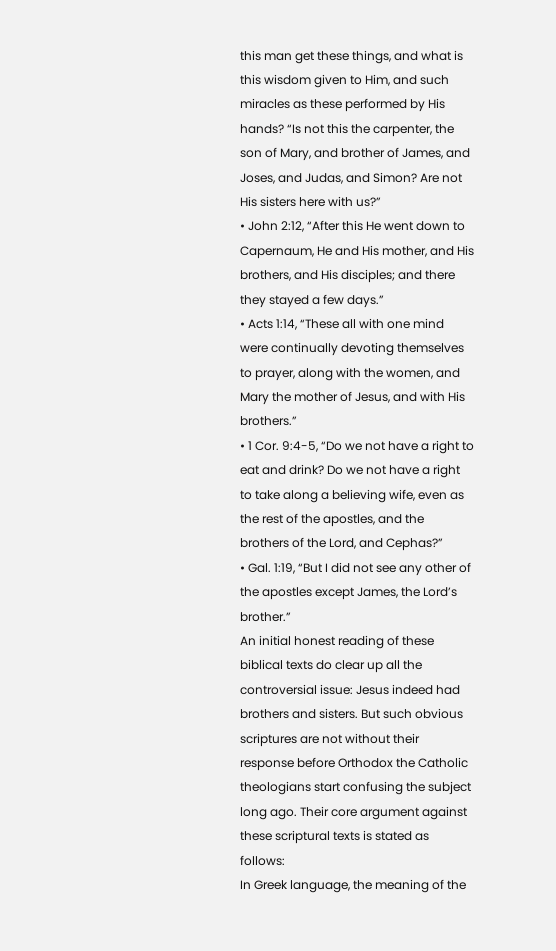this man get these things, and what is this wisdom given to Him, and such miracles as these performed by His hands? “Is not this the carpenter, the son of Mary, and brother of James, and Joses, and Judas, and Simon? Are not His sisters here with us?”
• John 2:12, “After this He went down to Capernaum, He and His mother, and His brothers, and His disciples; and there they stayed a few days.”
• Acts 1:14, “These all with one mind were continually devoting themselves to prayer, along with the women, and Mary the mother of Jesus, and with His brothers.”
• 1 Cor. 9:4-5, “Do we not have a right to eat and drink? Do we not have a right to take along a believing wife, even as the rest of the apostles, and the brothers of the Lord, and Cephas?”
• Gal. 1:19, “But I did not see any other of the apostles except James, the Lord’s brother.”
An initial honest reading of these biblical texts do clear up all the controversial issue: Jesus indeed had brothers and sisters. But such obvious scriptures are not without their response before Orthodox the Catholic theologians start confusing the subject long ago. Their core argument against these scriptural texts is stated as follows:
In Greek language, the meaning of the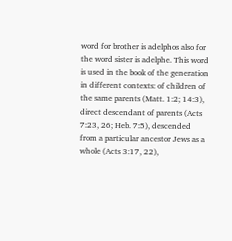word for brother is adelphos also for the word sister is adelphe. This word is used in the book of the generation in different contexts: of children of the same parents (Matt. 1:2; 14:3), direct descendant of parents (Acts 7:23, 26; Heb. 7:5), descended from a particular ancestor Jews as a whole (Acts 3:17, 22),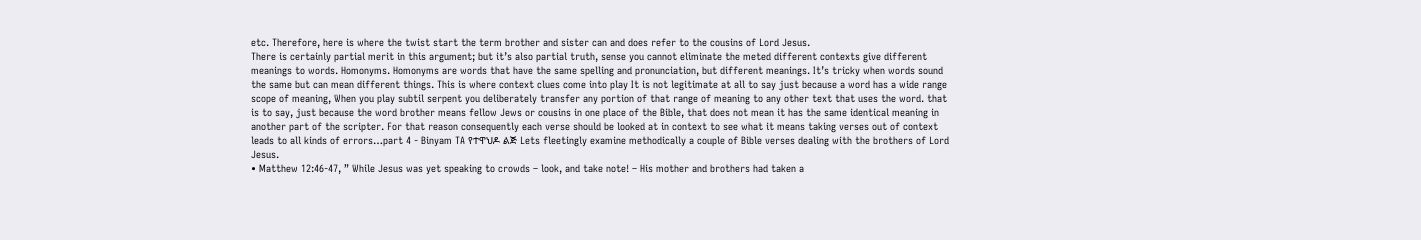etc. Therefore, here is where the twist start the term brother and sister can and does refer to the cousins of Lord Jesus.
There is certainly partial merit in this argument; but it’s also partial truth, sense you cannot eliminate the meted different contexts give different meanings to words. Homonyms. Homonyms are words that have the same spelling and pronunciation, but different meanings. It’s tricky when words sound the same but can mean different things. This is where context clues come into play It is not legitimate at all to say just because a word has a wide range scope of meaning, When you play subtil serpent you deliberately transfer any portion of that range of meaning to any other text that uses the word. that is to say, just because the word brother means fellow Jews or cousins in one place of the Bible, that does not mean it has the same identical meaning in another part of the scripter. For that reason consequently each verse should be looked at in context to see what it means taking verses out of context leads to all kinds of errors…part 4 - Binyam TA የተዋህዶ ልጅ Lets fleetingly examine methodically a couple of Bible verses dealing with the brothers of Lord Jesus.
• Matthew 12:46-47, ” While Jesus was yet speaking to crowds – look, and take note! – His mother and brothers had taken a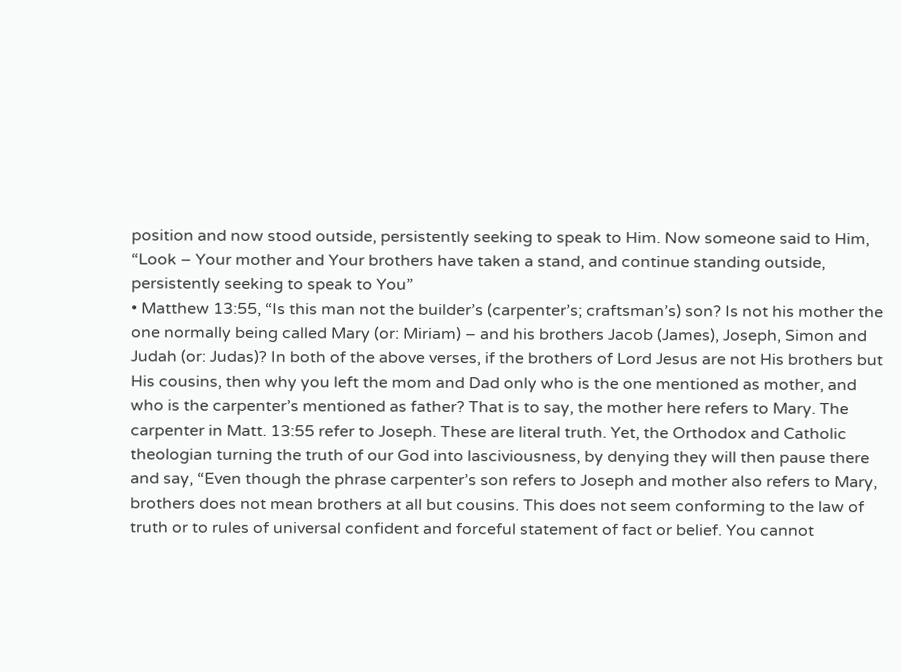position and now stood outside, persistently seeking to speak to Him. Now someone said to Him, “Look – Your mother and Your brothers have taken a stand, and continue standing outside, persistently seeking to speak to You”
• Matthew 13:55, “Is this man not the builder’s (carpenter’s; craftsman’s) son? Is not his mother the one normally being called Mary (or: Miriam) – and his brothers Jacob (James), Joseph, Simon and Judah (or: Judas)? In both of the above verses, if the brothers of Lord Jesus are not His brothers but His cousins, then why you left the mom and Dad only who is the one mentioned as mother, and who is the carpenter’s mentioned as father? That is to say, the mother here refers to Mary. The carpenter in Matt. 13:55 refer to Joseph. These are literal truth. Yet, the Orthodox and Catholic theologian turning the truth of our God into lasciviousness, by denying they will then pause there and say, “Even though the phrase carpenter’s son refers to Joseph and mother also refers to Mary, brothers does not mean brothers at all but cousins. This does not seem conforming to the law of truth or to rules of universal confident and forceful statement of fact or belief. You cannot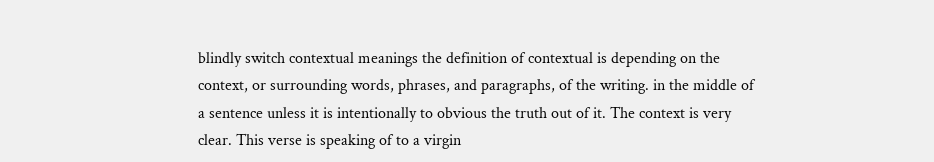blindly switch contextual meanings the definition of contextual is depending on the context, or surrounding words, phrases, and paragraphs, of the writing. in the middle of a sentence unless it is intentionally to obvious the truth out of it. The context is very clear. This verse is speaking of to a virgin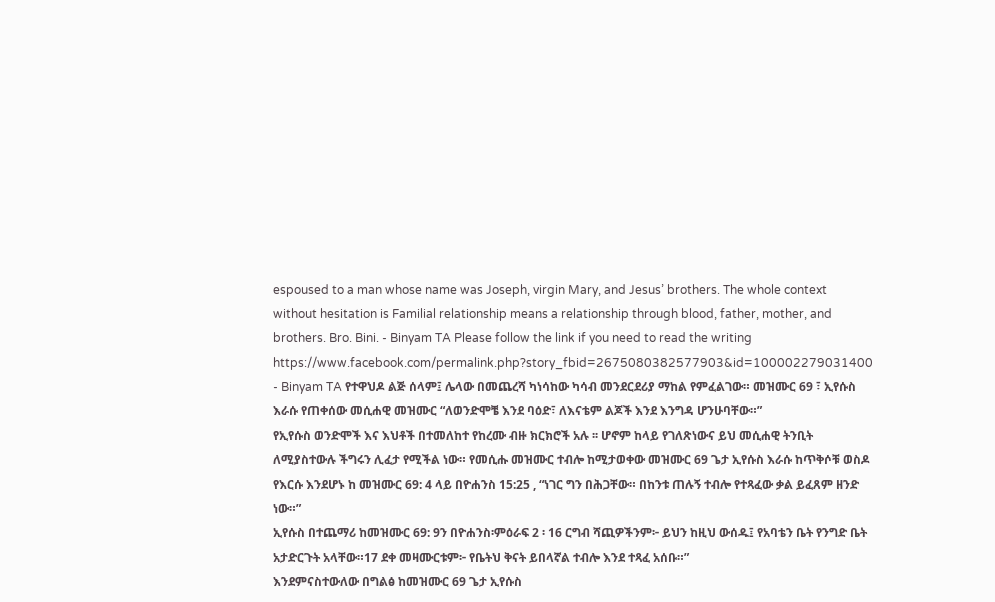espoused to a man whose name was Joseph, virgin Mary, and Jesus’ brothers. The whole context without hesitation is Familial relationship means a relationship through blood, father, mother, and brothers. Bro. Bini. - Binyam TA Please follow the link if you need to read the writing https://www.facebook.com/permalink.php?story_fbid=2675080382577903&id=100002279031400
- Binyam TA የተዋህዶ ልጅ ሰላም፤ ሌላው በመጨረሻ ካነሳከው ካሳብ መንደርደሪያ ማከል የምፈልገው። መዝሙር 69 ፣ ኢየሱስ እራሱ የጠቀሰው መሲሐዊ መዝሙር “ለወንድሞቼ እንደ ባዕድ፣ ለእናቴም ልጆች እንደ እንግዳ ሆንሁባቸው።”
የኢየሱስ ወንድሞች እና እህቶች በተመለከተ የከረሙ ብዙ ክርክሮች አሉ ፡፡ ሆኖም ከላይ የገለጽነውና ይህ መሲሐዊ ትንቢት ለሚያስተውሉ ችግሩን ሊፈታ የሚችል ነው። የመሲሑ መዝሙር ተብሎ ከሚታወቀው መዝሙር 69 ጌታ ኢየሱስ እራሱ ከጥቅሶቹ ወስዶ የእርሱ እንደሆኑ ከ መዝሙር 69: 4 ላይ በዮሐንስ 15:25 , “ነገር ግን በሕጋቸው። በከንቱ ጠሉኝ ተብሎ የተጻፈው ቃል ይፈጸም ዘንድ ነው።”
ኢየሱስ በተጨማሪ ከመዝሙር 69: 9ን በዮሐንስ፡ምዕራፍ 2 ፡ 16 ርግብ ሻጪዎችንም፦ ይህን ከዚህ ውሰዱ፤ የአባቴን ቤት የንግድ ቤት አታድርጉት አላቸው።17 ደቀ መዛሙርቱም፦ የቤትህ ቅናት ይበላኛል ተብሎ እንደ ተጻፈ አሰቡ።”
እንደምናስተውለው በግልፅ ከመዝሙር 69 ጌታ ኢየሱስ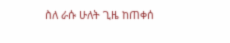ስለ ራሱ ሁለት ጊዜ ከጠቀሰ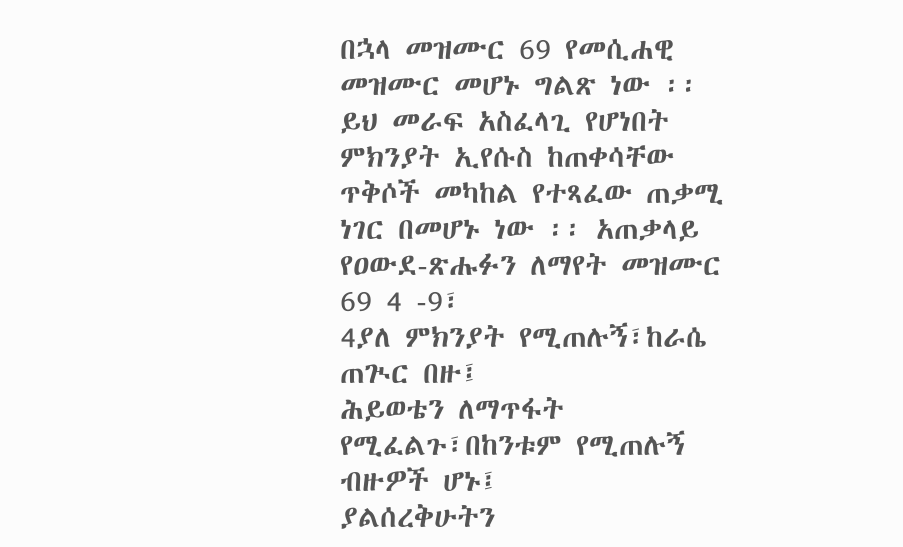በኋላ መዝሙር 69 የመሲሐዊ መዝሙር መሆኑ ግልጽ ነው ፡፡ ይህ መራፍ አስፈላጊ የሆነበት ምክንያት ኢየሱስ ከጠቀሳቸው ጥቅሶች መካከል የተጻፈው ጠቃሚ ነገር በመሆኑ ነው ፡፡ አጠቃላይ የዐውደ-ጽሑፉን ለማየት መዝሙር 69 4 -9፣
4ያለ ምክንያት የሚጠሉኝ፣ከራሴ ጠጒር በዙ፤
ሕይወቴን ለማጥፋት የሚፈልጉ፣በከንቱም የሚጠሉኝ ብዙዎች ሆኑ፤
ያልሰረቅሁትን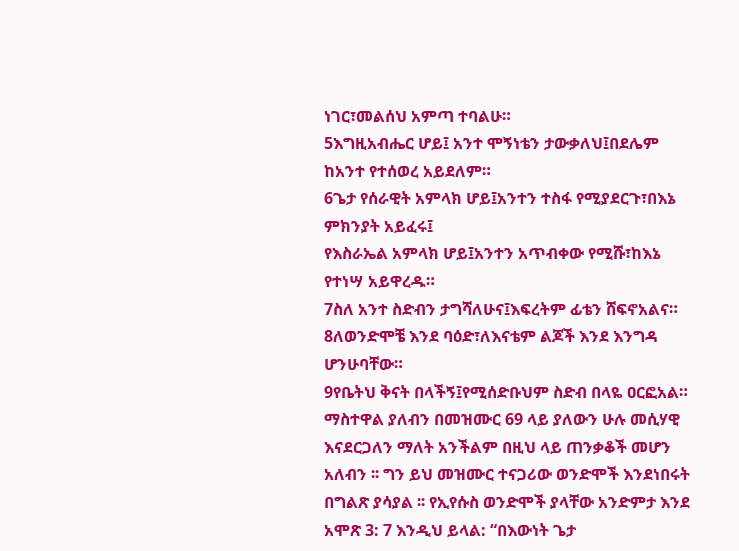ነገር፣መልሰህ አምጣ ተባልሁ።
5እግዚአብሔር ሆይ፤ አንተ ሞኝነቴን ታውቃለህ፤በደሌም ከአንተ የተሰወረ አይደለም።
6ጌታ የሰራዊት አምላክ ሆይ፤አንተን ተስፋ የሚያደርጉ፣በእኔ ምክንያት አይፈሩ፤
የእስራኤል አምላክ ሆይ፤አንተን አጥብቀው የሚሹ፣ከእኔ የተነሣ አይዋረዱ።
7ስለ አንተ ስድብን ታግሻለሁና፤እፍረትም ፊቴን ሸፍኖአልና።
8ለወንድሞቼ እንደ ባዕድ፣ለእናቴም ልጆች እንደ እንግዳ ሆንሁባቸው።
9የቤትህ ቅናት በላችኝ፤የሚሰድቡህም ስድብ በላዬ ዐርፎአል።
ማስተዋል ያለብን በመዝሙር 69 ላይ ያለውን ሁሉ መሲሃዊ እናደርጋለን ማለት አንችልም በዚህ ላይ ጠንቃቆች መሆን አለብን ፡፡ ግን ይህ መዝሙር ተናጋሪው ወንድሞች እንደነበሩት በግልጽ ያሳያል ፡፡ የኢየሱስ ወንድሞች ያላቸው አንድምታ እንደ አሞጽ 3: 7 እንዲህ ይላል: “በእውነት ጌታ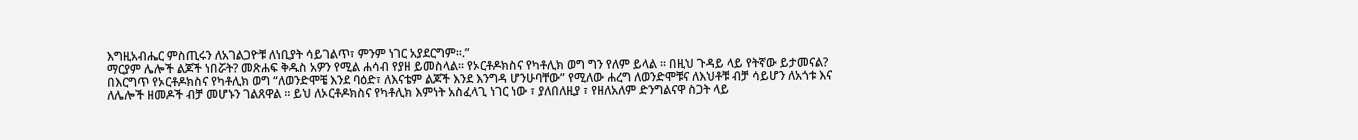እግዚአብሔር ምስጢሩን ለአገልጋዮቹ ለነቢያት ሳይገልጥ፣ ምንም ነገር አያደርግም።.”
ማርያም ሌሎች ልጆች ነበሯት? መጽሐፍ ቅዱስ አዎን የሚል ሐሳብ የያዘ ይመስላል። የኦርቶዶክስና የካቶሊክ ወግ ግን የለም ይላል ፡፡ በዚህ ጉዳይ ላይ የትኛው ይታመናል?
በእርግጥ የኦርቶዶክስና የካቶሊክ ወግ “ለወንድሞቼ እንደ ባዕድ፣ ለእናቴም ልጆች እንደ እንግዳ ሆንሁባቸው” የሚለው ሐረግ ለወንድሞቹና ለእህቶቹ ብቻ ሳይሆን ለአጎቱ እና ለሌሎች ዘመዶች ብቻ መሆኑን ገልጸዋል ፡፡ ይህ ለኦርቶዶክስና የካቶሊክ እምነት አስፈላጊ ነገር ነው ፣ ያለበለዚያ ፣ የዘለአለም ድንግልናዋ ስጋት ላይ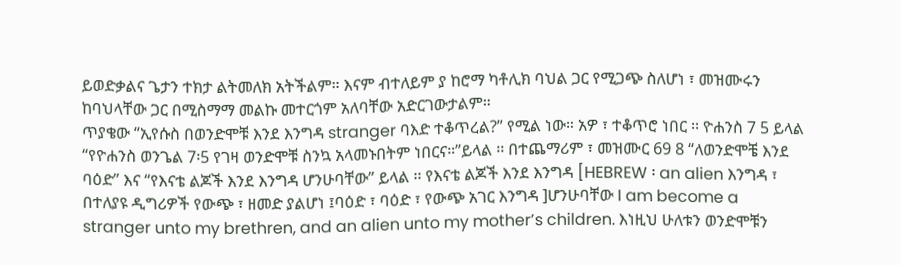ይወድቃልና ጌታን ተክታ ልትመለክ አትችልም። እናም ብተለይም ያ ከሮማ ካቶሊክ ባህል ጋር የሚጋጭ ስለሆነ ፣ መዝሙሩን ከባህላቸው ጋር በሚስማማ መልኩ መተርጎም አለባቸው አድርገውታልም።
ጥያቄው “ኢየሱስ በወንድሞቹ እንደ እንግዳ stranger ባእድ ተቆጥረል?” የሚል ነው። አዎ ፣ ተቆጥሮ ነበር ፡፡ ዮሐንስ 7 5 ይላል “የዮሐንስ ወንጌል 7፡5 የገዛ ወንድሞቹ ስንኳ አላመኑበትም ነበርና።”ይላል ፡፡ በተጨማሪም ፣ መዝሙር 69 8 “ለወንድሞቼ እንደ ባዕድ” እና “የእናቴ ልጆች እንደ እንግዳ ሆንሁባቸው” ይላል ፡፡ የእናቴ ልጆች እንደ እንግዳ [HEBREW ፡ an alien እንግዳ ፣ በተለያዩ ዲግሪዎች የውጭ ፣ ዘመድ ያልሆነ ፤ባዕድ ፣ ባዕድ ፣ የውጭ አገር እንግዳ ]ሆንሁባቸው I am become a stranger unto my brethren, and an alien unto my mother’s children. እነዚህ ሁለቱን ወንድሞቹን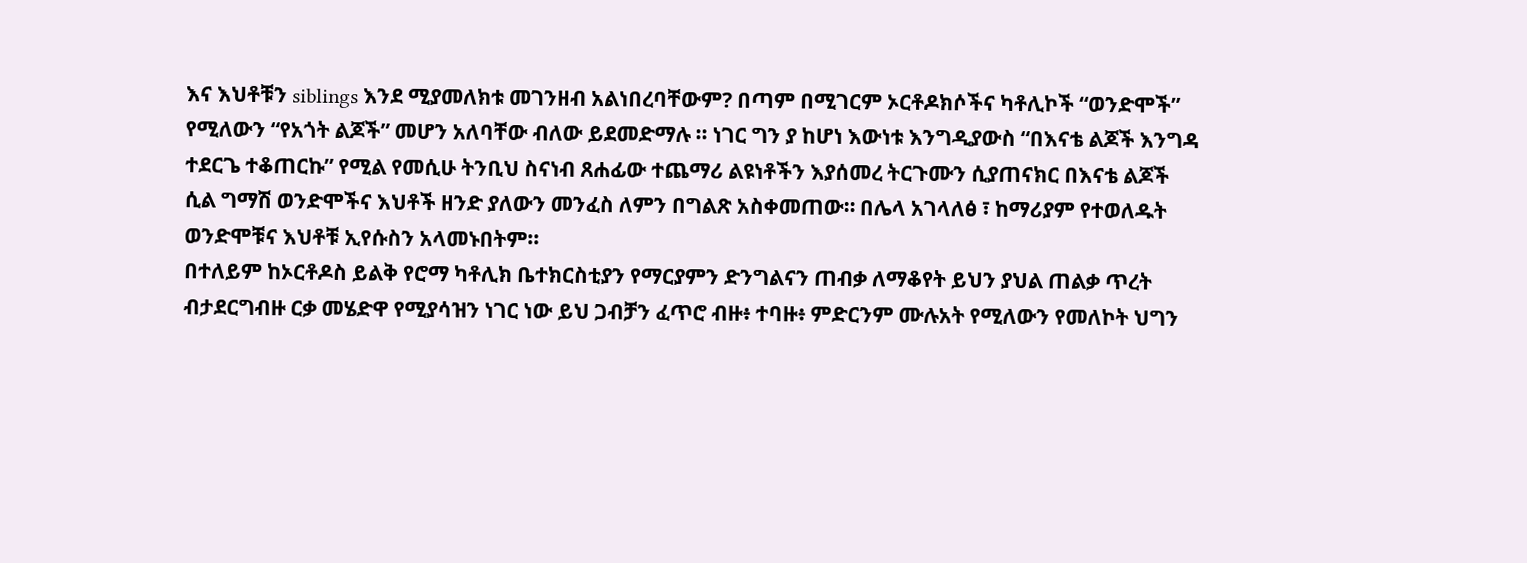እና እህቶቹን siblings እንደ ሚያመለክቱ መገንዘብ አልነበረባቸውም? በጣም በሚገርም ኦርቶዶክሶችና ካቶሊኮች “ወንድሞች” የሚለውን “የአጎት ልጆች” መሆን አለባቸው ብለው ይደመድማሉ ፡፡ ነገር ግን ያ ከሆነ እውነቱ እንግዲያውስ “በእናቴ ልጆች እንግዳ ተደርጌ ተቆጠርኩ” የሚል የመሲሁ ትንቢህ ስናነብ ጸሐፊው ተጨማሪ ልዩነቶችን እያሰመረ ትርጉሙን ሲያጠናክር በእናቴ ልጆች ሲል ግማሽ ወንድሞችና እህቶች ዘንድ ያለውን መንፈስ ለምን በግልጽ አስቀመጠው። በሌላ አገላለፅ ፣ ከማሪያም የተወለዱት ወንድሞቹና እህቶቹ ኢየሱስን አላመኑበትም፡፡
በተለይም ከኦርቶዶስ ይልቅ የሮማ ካቶሊክ ቤተክርስቲያን የማርያምን ድንግልናን ጠብቃ ለማቆየት ይህን ያህል ጠልቃ ጥረት ብታደርግብዙ ርቃ መሄድዋ የሚያሳዝን ነገር ነው ይህ ጋብቻን ፈጥሮ ብዙ፥ ተባዙ፥ ምድርንም ሙሉአት የሚለውን የመለኮት ህግን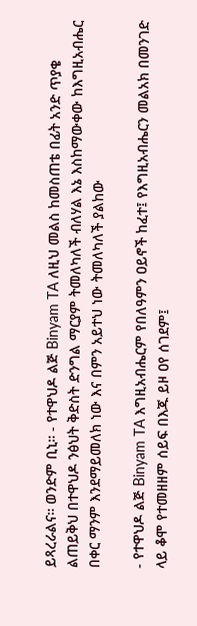ይጻረራልና። ወንድም ቢኒ። - የተዋህዶ ልጅ Binyam TA ለዚህ መልስ ከመስጠቴ በፊት አንድ ጥያቄ ልጠይቅህ በተዋህዶ ንፅህት ቅድስት ድንግል ማርያም ትመለካለች ብለሃል እኔ እስከማውቀው ከእግዚአብሔር በቀር ማንም እንደማይመለክ ነው እና በምን አይተህ ነው ትመለካለች ያልከው

- የተዋህዶ ልጅ Binyam TA እግዚአብሔርም የበለዓምን ዐይኖች ከፈተ፤ የእግዚአብሔርን መልአክ በመንገድ ላይ ቆሞ የተመዘዘም ሰይፍ በእጁ ይዞ ዐየ ሰገደም፤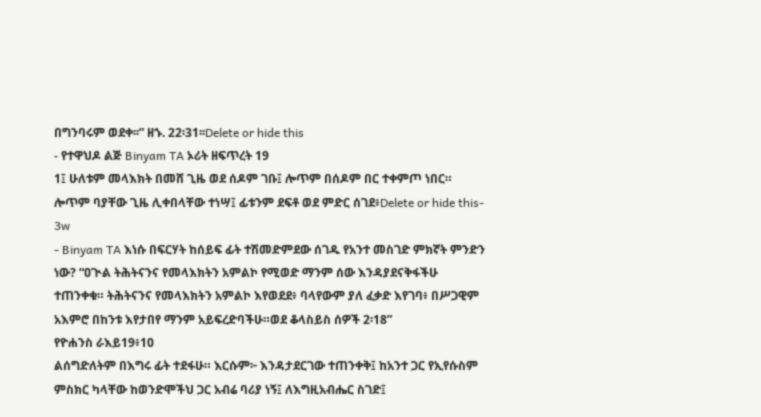በግንባሩም ወደቀ፡፡” ዘኁ. 22፡31፡፡Delete or hide this
- የተዋህዶ ልጅ Binyam TA ኦሪት ዘፍጥረት 19
1፤ ሁለቱም መላእክት በመሸ ጊዜ ወደ ሰዶም ገቡ፤ ሎጥም በሰዶም በር ተቀምጦ ነበር። ሎጥም ባያቸው ጊዜ ሊቀበላቸው ተነሣ፤ ፊቱንም ደፍቶ ወደ ምድር ሰገደ፥Delete or hide this- 3w
- Binyam TA እነሱ በፍርሃት ከሰይፍ ፊት ተሽመድምደው ሰገዱ የአንተ መስገድ ምክኛት ምንድን ነው? “ዐጒል ትሕትናንና የመላእክትን አምልኮ የሚወድ ማንም ሰው እንዳያደናቅፋችሁ ተጠንቀቁ። ትሕትናንና የመላእክትን አምልኮ እየወደደ፥ ባላየውም ያለ ፈቃድ እየገባ፥ በሥጋዊም አእምሮ በከንቱ እየታበየ ማንም አይፍረድባችሁ።ወደ ቆላስይስ ሰዎች 2፡18”
የዮሐንስ ራእይ19፥10
ልሰግድለትም በእግሩ ፊት ተደፋሁ። እርሱም፦ እንዳታደርገው ተጠንቀቅ፤ ከአንተ ጋር የኢየሱስም ምስክር ካላቸው ከወንድሞችህ ጋር አብሬ ባሪያ ነኝ፤ ለእግዚአብሔር ስገድ፤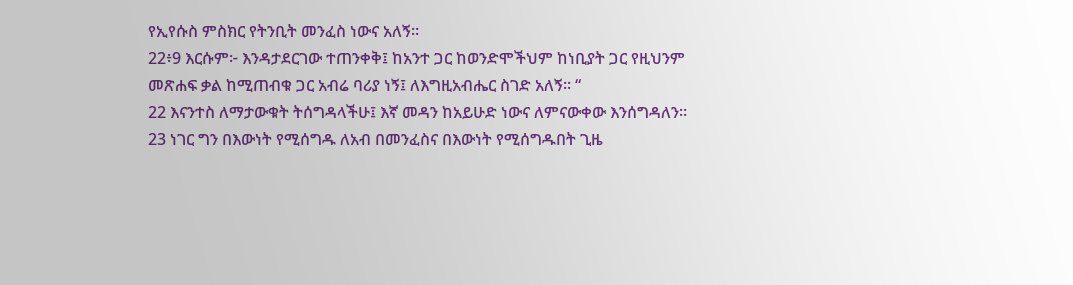የኢየሱስ ምስክር የትንቢት መንፈስ ነውና አለኝ።
22፥9 እርሱም፦ እንዳታደርገው ተጠንቀቅ፤ ከአንተ ጋር ከወንድሞችህም ከነቢያት ጋር የዚህንም መጽሐፍ ቃል ከሚጠብቁ ጋር አብሬ ባሪያ ነኝ፤ ለእግዚአብሔር ስገድ አለኝ። “
22 እናንተስ ለማታውቁት ትሰግዳላችሁ፤ እኛ መዳን ከአይሁድ ነውና ለምናውቀው እንሰግዳለን።
23 ነገር ግን በእውነት የሚሰግዱ ለአብ በመንፈስና በእውነት የሚሰግዱበት ጊዜ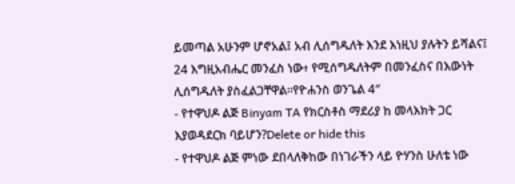ይመጣል አሁንም ሆኖአል፤ አብ ሊሰግዱለት እንደ እነዚህ ያሉትን ይሻልና፤
24 እግዚአብሔር መንፈስ ነው፥ የሚሰግዱለትም በመንፈስና በእውነት ሊሰግዱለት ያስፈልጋቸዋል።የዮሐንስ ወንጌል 4″
- የተዋህዶ ልጅ Binyam TA የክርስቶስ ማደሪያ ከ መላእክት ጋር እያወዳደርክ ባይሆን?Delete or hide this
- የተዋህዶ ልጅ ምነው ደበላለቅከው በነገራችን ላይ ዮሃንስ ሁለቴ ነው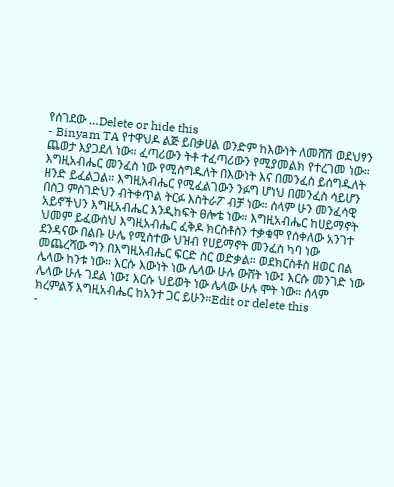የሰገደው …Delete or hide this
- Binyam TA የተዋህዶ ልጅ ይበቃሀል ወንድም ከእውነት ለመሸሽ ወደህፃን ጨወታ እያጋደለ ነው። ፈጣሪውን ትቶ ተፈጣሪውን የሚያመልክ የተረገመ ነው። እግዚአብሔር መንፈስ ነው የሚስግዱለት በእውነት እና በመንፈስ ይሰግዱለት ዘንድ ይፈልጋል። እግዚአብሔር የሚፈልገውን ንፉግ ሆነህ በመንፈስ ሳይሆን በስጋ ምስገድህን ብትቀጥል ትርፉ እስትራፖ ብቻ ነው። ሰላም ሁን መንፈሳዊ አይኖችህን እግዚአብሔር እንዲከፍት ፀሎቴ ነው። እግዚአብሔር ከሀይማኖት ህመም ይፈውስህ እግዚአብሔር ፈቅዶ ክርስቶስን ተቃቁሞ የሰቀለው አንገተ ደንዳናው በልቡ ሁሌ የሚስተው ህዝብ የሀይማኖት መንፈስ ካባ ነው መጨረሻው ግን በእግዚአብሔር ፍርድ ስር ወድቃል። ወደክርስቶስ ዘወር በል ሌላው ከንቱ ነው። እርሱ እውነት ነው ሌላው ሁሉ ውሸት ነው፤ እርሱ መንገድ ነው ሌላው ሁሉ ገደል ነው፤ እርሱ ህይወት ነው ሌላው ሁሉ ሞት ነው። ሰላም ክረምልኝ እግዚአብሔር ከአንተ ጋር ይሁን።Edit or delete this
-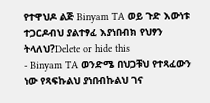የተዋህዶ ልጅ Binyam TA ወይ ጉድ እውነቱ ተጋርዶብህ ያልተፃፈ እያነበብክ የህፃን ትላለህ?Delete or hide this
- Binyam TA ወንድሜ በህጋቹህ የተጻፈውን ነው የጻፍኩልህ ያነበብኩልህ ገና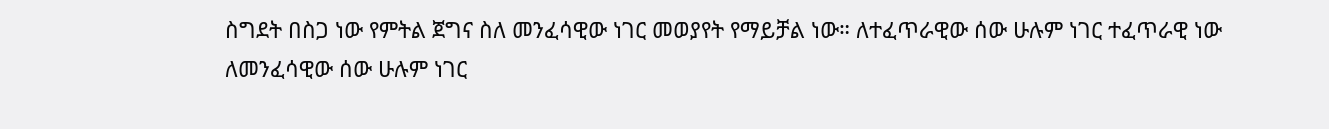ስግደት በስጋ ነው የምትል ጀግና ስለ መንፈሳዊው ነገር መወያየት የማይቻል ነው። ለተፈጥራዊው ሰው ሁሉም ነገር ተፈጥራዊ ነው ለመንፈሳዊው ሰው ሁሉም ነገር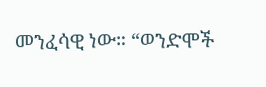መንፈሳዊ ነው። “ወንድሞች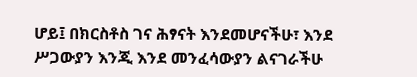ሆይ፤ በክርስቶስ ገና ሕፃናት እንደመሆናችሁ፣ እንደ ሥጋውያን እንጂ እንደ መንፈሳውያን ልናገራችሁ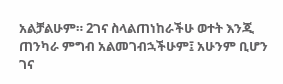አልቻልሁም። 2ገና ስላልጠነከራችሁ ወተት እንጂ ጠንካራ ምግብ አልመገብኋችሁም፤ አሁንም ቢሆን ገና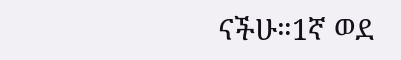ናችሁ።1ኛ ወደ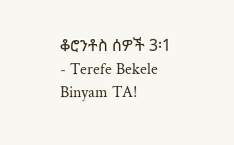ቆሮንቶስ ሰዎች 3፡1
- Terefe Bekele Binyam TA!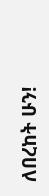ለበረከት ሁን!